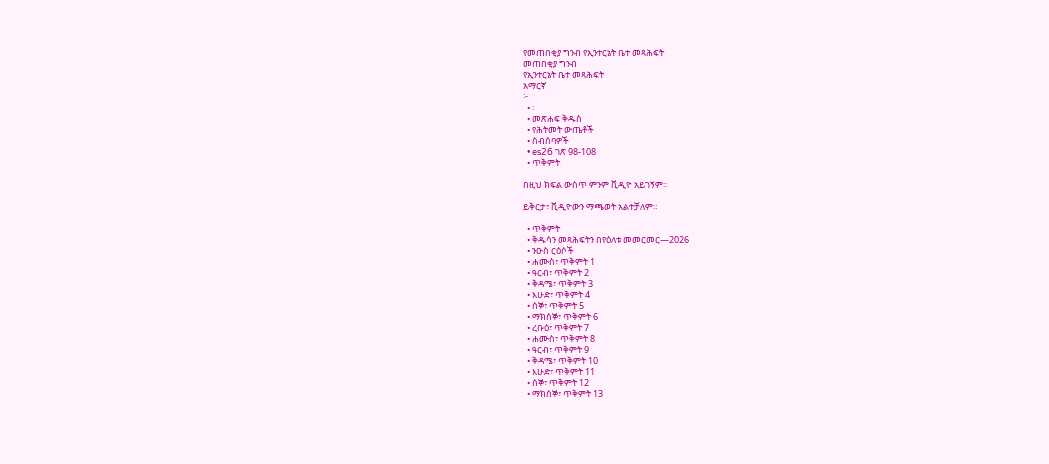የመጠበቂያ ግንብ የኢንተርኔት ቤተ መጻሕፍት
መጠበቂያ ግንብ
የኢንተርኔት ቤተ መጻሕፍት
አማርኛ
፦
  • ፡
  • መጽሐፍ ቅዱስ
  • የሕትመት ውጤቶች
  • ስብሰባዎች
  • es26 ገጽ 98-108
  • ጥቅምት

በዚህ ክፍል ውስጥ ምንም ቪዲዮ አይገኝም።

ይቅርታ፣ ቪዲዮውን ማጫወት አልተቻለም።

  • ጥቅምት
  • ቅዱሳን መጻሕፍትን በየዕለቱ መመርመር—2026
  • ንዑስ ርዕሶች
  • ሐሙስ፣ ጥቅምት 1
  • ዓርብ፣ ጥቅምት 2
  • ቅዳሜ፣ ጥቅምት 3
  • እሁድ፣ ጥቅምት 4
  • ሰኞ፣ ጥቅምት 5
  • ማክሰኞ፣ ጥቅምት 6
  • ረቡዕ፣ ጥቅምት 7
  • ሐሙስ፣ ጥቅምት 8
  • ዓርብ፣ ጥቅምት 9
  • ቅዳሜ፣ ጥቅምት 10
  • እሁድ፣ ጥቅምት 11
  • ሰኞ፣ ጥቅምት 12
  • ማክሰኞ፣ ጥቅምት 13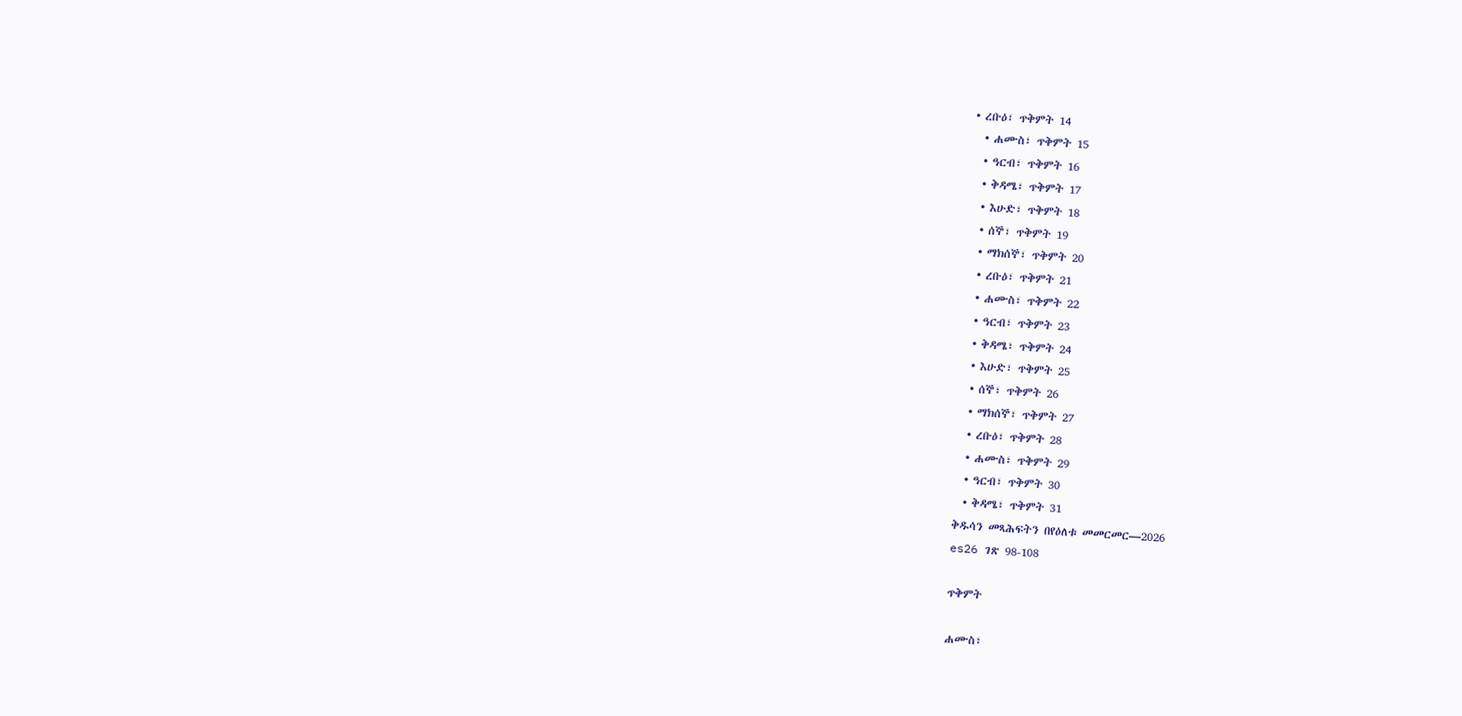• ረቡዕ፣ ጥቅምት 14
  • ሐሙስ፣ ጥቅምት 15
  • ዓርብ፣ ጥቅምት 16
  • ቅዳሜ፣ ጥቅምት 17
  • እሁድ፣ ጥቅምት 18
  • ሰኞ፣ ጥቅምት 19
  • ማክሰኞ፣ ጥቅምት 20
  • ረቡዕ፣ ጥቅምት 21
  • ሐሙስ፣ ጥቅምት 22
  • ዓርብ፣ ጥቅምት 23
  • ቅዳሜ፣ ጥቅምት 24
  • እሁድ፣ ጥቅምት 25
  • ሰኞ፣ ጥቅምት 26
  • ማክሰኞ፣ ጥቅምት 27
  • ረቡዕ፣ ጥቅምት 28
  • ሐሙስ፣ ጥቅምት 29
  • ዓርብ፣ ጥቅምት 30
  • ቅዳሜ፣ ጥቅምት 31
ቅዱሳን መጻሕፍትን በየዕለቱ መመርመር—2026
es26 ገጽ 98-108

ጥቅምት

ሐሙስ፣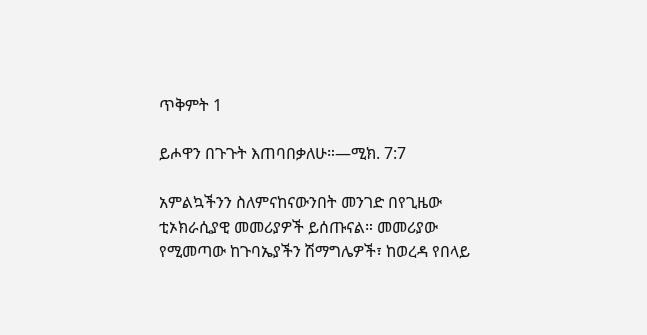ጥቅምት 1

ይሖዋን በጉጉት እጠባበቃለሁ።—ሚክ. 7:7

አምልኳችንን ስለምናከናውንበት መንገድ በየጊዜው ቲኦክራሲያዊ መመሪያዎች ይሰጡናል። መመሪያው የሚመጣው ከጉባኤያችን ሽማግሌዎች፣ ከወረዳ የበላይ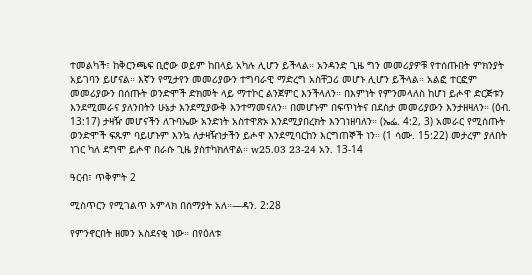ተመልካች፣ ከቅርንጫፍ ቢሮው ወይም ከበላይ አካሉ ሊሆን ይችላል። አንዳንድ ጊዜ ግን መመሪያዎቹ የተሰጡበት ምክንያት አይገባን ይሆናል። እኛን የሚታየን መመሪያውን ተግባራዊ ማድረግ አስቸጋሪ መሆኑ ሊሆን ይችላል። አልፎ ተርፎም መመሪያውን በሰጡት ወንድሞች ድክመት ላይ ማተኮር ልንጀምር እንችላለን። በእምነት የምንመላለስ ከሆነ ይሖዋ ድርጅቱን እንደሚመራና ያለንበትን ሁኔታ እንደሚያውቅ እንተማመናለን። በመሆኑም በፍጥነትና በደስታ መመሪያውን እንታዘዛለን። (ዕብ. 13:17) ታዛዥ መሆናችን ለጉባኤው አንድነት አስተዋጽኦ እንደሚያበረክት እንገነዘባለን። (ኤፌ. 4:2, 3) አመራር የሚሰጡት ወንድሞች ፍጹም ባይሆኑም እንኳ ለታዛዥነታችን ይሖዋ እንደሚባርከን እርግጠኞች ነን። (1 ሳሙ. 15:22) መታረም ያለበት ነገር ካለ ደግሞ ይሖዋ በራሱ ጊዜ ያስተካክለዋል። w25.03 23-24 አን. 13-14

ዓርብ፣ ጥቅምት 2

ሚስጥርን የሚገልጥ አምላክ በሰማያት አለ።—ዳን. 2:28

የምንኖርበት ዘመን አስደናቂ ነው። በየዕለቱ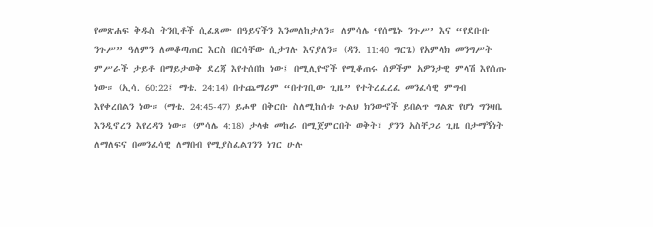የመጽሐፍ ቅዱስ ትንቢቶች ሲፈጸሙ በዓይናችን እንመለከታለን። ለምሳሌ ‘የሰሜኑ ንጉሥ’ እና “የደቡቡ ንጉሥ” ዓለምን ለመቆጣጠር እርስ በርሳቸው ሲታገሉ እናያለን። (ዳን. 11:40 ግርጌ) የአምላክ መንግሥት ምሥራች ታይቶ በማይታወቅ ደረጃ እየተሰበከ ነው፤ በሚሊዮኖች የሚቆጠሩ ሰዎችም አዎንታዊ ምላሽ እየሰጡ ነው። (ኢሳ. 60:22፤ ማቴ. 24:14) በተጨማሪም “በተገቢው ጊዜ” የተትረፈረፈ መንፈሳዊ ምግብ እየቀረበልን ነው። (ማቴ. 24:45-47) ይሖዋ በቅርቡ ስለሚከሰቱ ጉልህ ክንውኖች ይበልጥ ግልጽ የሆነ ግንዛቤ እንዲኖረን እየረዳን ነው። (ምሳሌ 4:18) ታላቁ መከራ በሚጀምርበት ወቅት፣ ያንን አስቸጋሪ ጊዜ በታማኝነት ለማለፍና በመንፈሳዊ ለማበብ የሚያስፈልገንን ነገር ሁሉ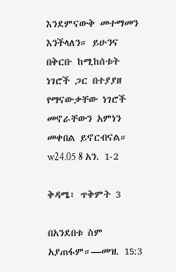እንደምናውቅ መተማመን እንችላለን። ይሁንና በቅርቡ ከሚከሰቱት ነገሮች ጋር በተያያዘ የማናውቃቸው ነገሮች መኖራቸውን አምነን መቀበል ይኖርብናል። w24.05 8 አን. 1-2

ቅዳሜ፣ ጥቅምት 3

በአንደበቱ ስም አያጠፋም።—መዝ. 15:3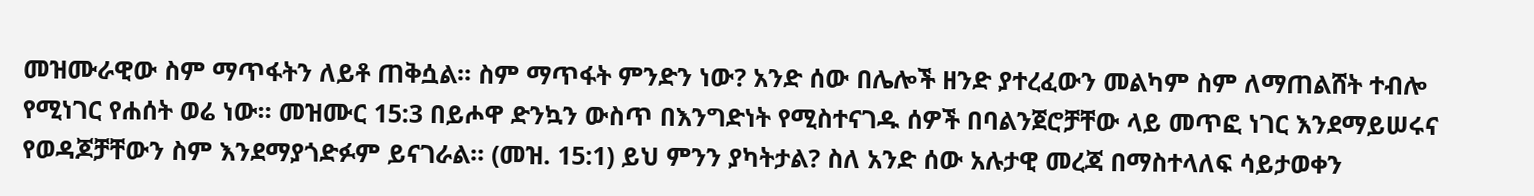መዝሙራዊው ስም ማጥፋትን ለይቶ ጠቅሷል። ስም ማጥፋት ምንድን ነው? አንድ ሰው በሌሎች ዘንድ ያተረፈውን መልካም ስም ለማጠልሸት ተብሎ የሚነገር የሐሰት ወሬ ነው። መዝሙር 15:3 በይሖዋ ድንኳን ውስጥ በእንግድነት የሚስተናገዱ ሰዎች በባልንጀሮቻቸው ላይ መጥፎ ነገር እንደማይሠሩና የወዳጆቻቸውን ስም እንደማያጎድፉም ይናገራል። (መዝ. 15:1) ይህ ምንን ያካትታል? ስለ አንድ ሰው አሉታዊ መረጃ በማስተላለፍ ሳይታወቀን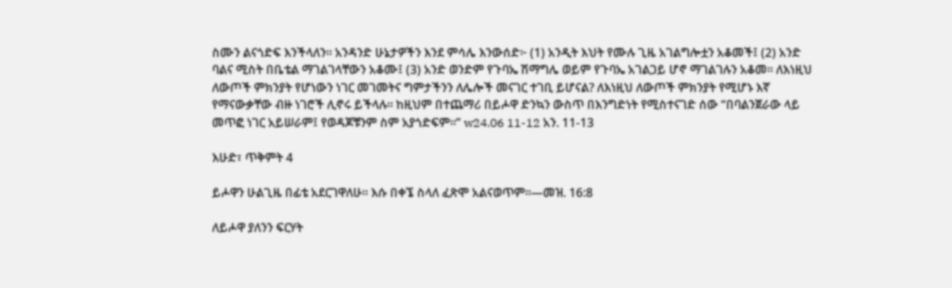ስሙን ልናጎድፍ እንችላለን። አንዳንድ ሁኔታዎችን እንደ ምሳሌ እንውሰድ፦ (1) አንዲት እህት የሙሉ ጊዜ አገልግሎቷን አቆመች፤ (2) አንድ ባልና ሚስት በቤቴል ማገልገላቸውን አቆሙ፤ (3) አንድ ወንድም የጉባኤ ሽማግሌ ወይም የጉባኤ አገልጋይ ሆኖ ማገልገሉን አቆመ። ለእነዚህ ለውጦች ምክንያት የሆነውን ነገር መገመትና ግምታችንን ለሌሎች መናገር ተገቢ ይሆናል? ለእነዚህ ለውጦች ምክንያት የሚሆኑ እኛ የማናውቃቸው ብዙ ነገሮች ሊኖሩ ይችላሉ። ከዚህም በተጨማሪ በይሖዋ ድንኳን ውስጥ በእንግድነት የሚስተናገድ ሰው “በባልንጀራው ላይ መጥፎ ነገር አይሠራም፤ የወዳጆቹንም ስም አያጎድፍም።” w24.06 11-12 አን. 11-13

እሁድ፣ ጥቅምት 4

ይሖዋን ሁልጊዜ በፊቴ አደርገዋለሁ። እሱ በቀኜ ስላለ ፈጽሞ አልናወጥም።—መዝ. 16:8

ለይሖዋ ያለንን ፍርሃት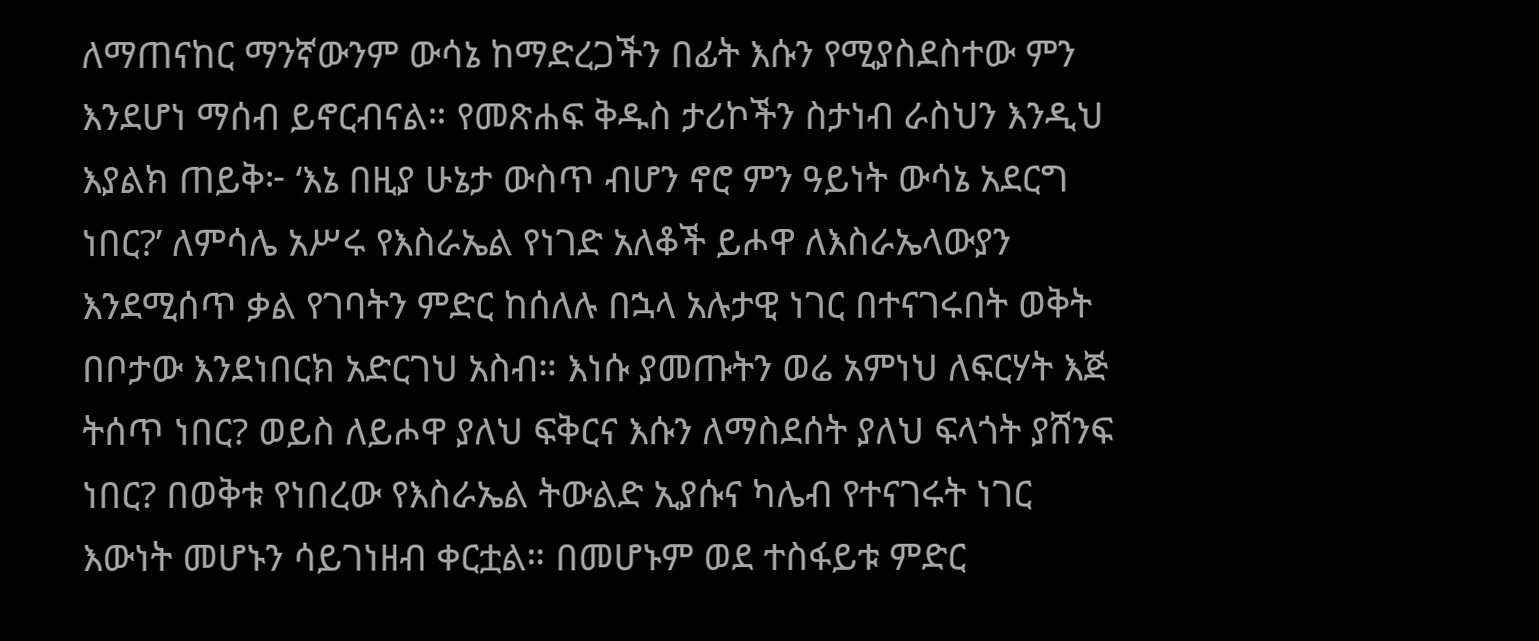ለማጠናከር ማንኛውንም ውሳኔ ከማድረጋችን በፊት እሱን የሚያስደስተው ምን እንደሆነ ማሰብ ይኖርብናል። የመጽሐፍ ቅዱስ ታሪኮችን ስታነብ ራስህን እንዲህ እያልክ ጠይቅ፦ ‘እኔ በዚያ ሁኔታ ውስጥ ብሆን ኖሮ ምን ዓይነት ውሳኔ አደርግ ነበር?’ ለምሳሌ አሥሩ የእስራኤል የነገድ አለቆች ይሖዋ ለእስራኤላውያን እንደሚሰጥ ቃል የገባትን ምድር ከሰለሉ በኋላ አሉታዊ ነገር በተናገሩበት ወቅት በቦታው እንደነበርክ አድርገህ አስብ። እነሱ ያመጡትን ወሬ አምነህ ለፍርሃት እጅ ትሰጥ ነበር? ወይስ ለይሖዋ ያለህ ፍቅርና እሱን ለማስደሰት ያለህ ፍላጎት ያሸንፍ ነበር? በወቅቱ የነበረው የእስራኤል ትውልድ ኢያሱና ካሌብ የተናገሩት ነገር እውነት መሆኑን ሳይገነዘብ ቀርቷል። በመሆኑም ወደ ተስፋይቱ ምድር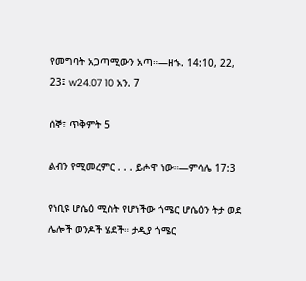የመግባት አጋጣሚውን አጣ።—ዘኁ. 14:10, 22, 23፤ w24.07 10 አን. 7

ሰኞ፣ ጥቅምት 5

ልብን የሚመረምር . . . ይሖዋ ነው።—ምሳሌ 17:3

የነቢዩ ሆሴዕ ሚስት የሆነችው ጎሜር ሆሴዕን ትታ ወደ ሌሎች ወንዶች ሄደች። ታዲያ ጎሜር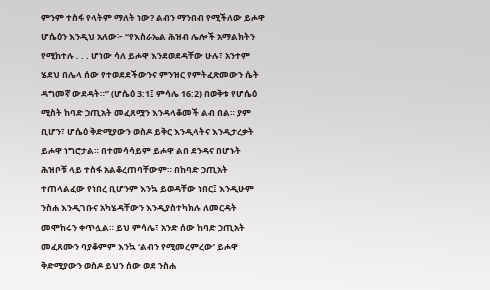ምንም ተስፋ የላትም ማለት ነው? ልብን ማንበብ የሚችለው ይሖዋ ሆሴዕን እንዲህ አለው፦ “የእስራኤል ሕዝብ ሌሎች አማልክትን የሚከተሉ . . . ሆነው ሳለ ይሖዋ እንደወደዳቸው ሁሉ፣ አንተም ሄደህ በሌላ ሰው የተወደደችውንና ምንዝር የምትፈጽመውን ሴት ዳግመኛ ውደዳት።” (ሆሴዕ 3:1፤ ምሳሌ 16:2) በወቅቱ የሆሴዕ ሚስት ከባድ ኃጢአት መፈጸሟን እንዳላቆመች ልብ በል። ያም ቢሆን፣ ሆሴዕ ቅድሚያውን ወስዶ ይቅር እንዲላትና እንዲታረቃት ይሖዋ ነግሮታል። በተመሳሳይም ይሖዋ ልበ ደንዳና በሆኑት ሕዝቦቹ ላይ ተስፋ አልቆረጠባቸውም። በከባድ ኃጢአት ተጠላልፈው የነበረ ቢሆንም እንኳ ይወዳቸው ነበር፤ እንዲሁም ንስሐ እንዲገቡና አካሄዳቸውን እንዲያስተካክሉ ለመርዳት መሞከሩን ቀጥሏል። ይህ ምሳሌ፣ አንድ ሰው ከባድ ኃጢአት መፈጸሙን ባያቆምም እንኳ ‘ልብን የሚመረምረው’ ይሖዋ ቅድሚያውን ወስዶ ይህን ሰው ወደ ንስሐ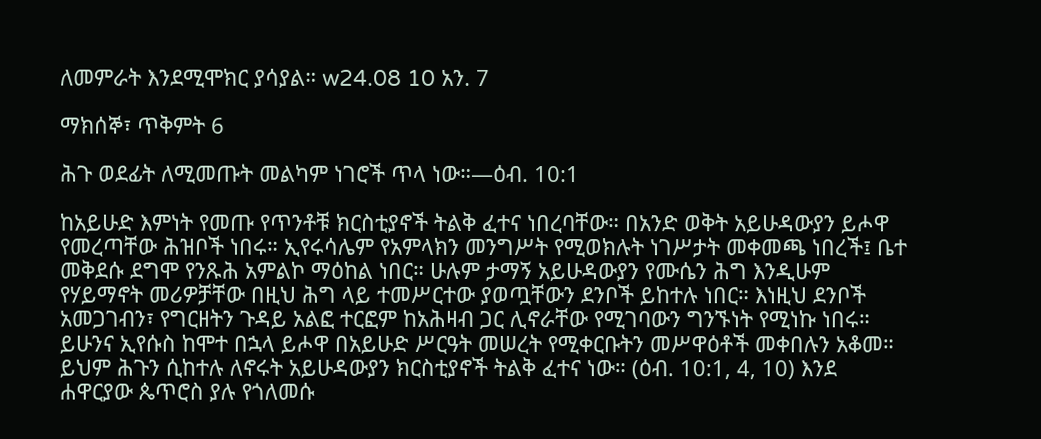ለመምራት እንደሚሞክር ያሳያል። w24.08 10 አን. 7

ማክሰኞ፣ ጥቅምት 6

ሕጉ ወደፊት ለሚመጡት መልካም ነገሮች ጥላ ነው።—ዕብ. 10:1

ከአይሁድ እምነት የመጡ የጥንቶቹ ክርስቲያኖች ትልቅ ፈተና ነበረባቸው። በአንድ ወቅት አይሁዳውያን ይሖዋ የመረጣቸው ሕዝቦች ነበሩ። ኢየሩሳሌም የአምላክን መንግሥት የሚወክሉት ነገሥታት መቀመጫ ነበረች፤ ቤተ መቅደሱ ደግሞ የንጹሕ አምልኮ ማዕከል ነበር። ሁሉም ታማኝ አይሁዳውያን የሙሴን ሕግ እንዲሁም የሃይማኖት መሪዎቻቸው በዚህ ሕግ ላይ ተመሥርተው ያወጧቸውን ደንቦች ይከተሉ ነበር። እነዚህ ደንቦች አመጋገብን፣ የግርዘትን ጉዳይ አልፎ ተርፎም ከአሕዛብ ጋር ሊኖራቸው የሚገባውን ግንኙነት የሚነኩ ነበሩ። ይሁንና ኢየሱስ ከሞተ በኋላ ይሖዋ በአይሁድ ሥርዓት መሠረት የሚቀርቡትን መሥዋዕቶች መቀበሉን አቆመ። ይህም ሕጉን ሲከተሉ ለኖሩት አይሁዳውያን ክርስቲያኖች ትልቅ ፈተና ነው። (ዕብ. 10:1, 4, 10) እንደ ሐዋርያው ጴጥሮስ ያሉ የጎለመሱ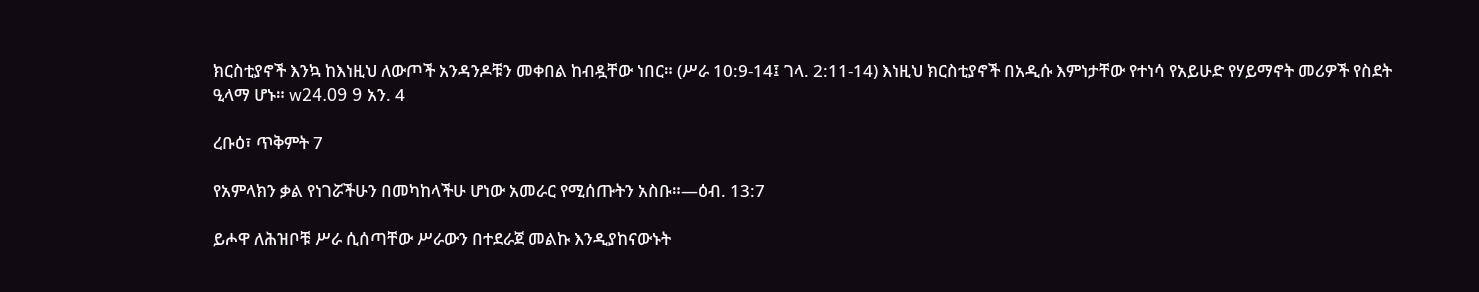ክርስቲያኖች እንኳ ከእነዚህ ለውጦች አንዳንዶቹን መቀበል ከብዷቸው ነበር። (ሥራ 10:9-14፤ ገላ. 2:11-14) እነዚህ ክርስቲያኖች በአዲሱ እምነታቸው የተነሳ የአይሁድ የሃይማኖት መሪዎች የስደት ዒላማ ሆኑ። w24.09 9 አን. 4

ረቡዕ፣ ጥቅምት 7

የአምላክን ቃል የነገሯችሁን በመካከላችሁ ሆነው አመራር የሚሰጡትን አስቡ።—ዕብ. 13:7

ይሖዋ ለሕዝቦቹ ሥራ ሲሰጣቸው ሥራውን በተደራጀ መልኩ እንዲያከናውኑት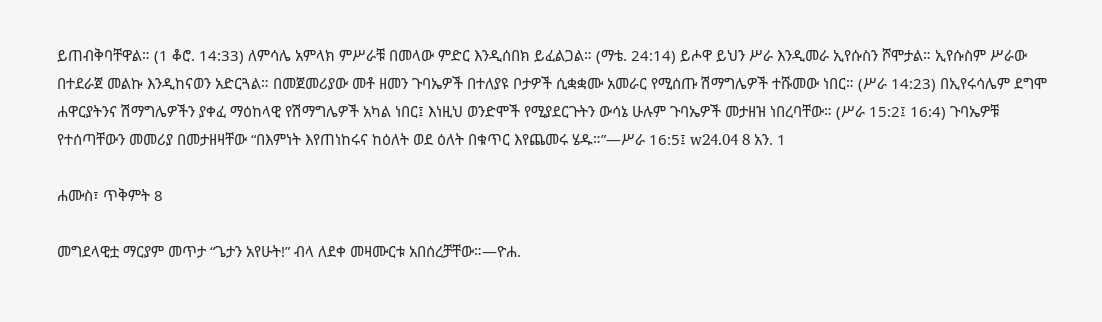ይጠብቅባቸዋል። (1 ቆሮ. 14:33) ለምሳሌ አምላክ ምሥራቹ በመላው ምድር እንዲሰበክ ይፈልጋል። (ማቴ. 24:14) ይሖዋ ይህን ሥራ እንዲመራ ኢየሱስን ሾሞታል። ኢየሱስም ሥራው በተደራጀ መልኩ እንዲከናወን አድርጓል። በመጀመሪያው መቶ ዘመን ጉባኤዎች በተለያዩ ቦታዎች ሲቋቋሙ አመራር የሚሰጡ ሽማግሌዎች ተሹመው ነበር። (ሥራ 14:23) በኢየሩሳሌም ደግሞ ሐዋርያትንና ሽማግሌዎችን ያቀፈ ማዕከላዊ የሽማግሌዎች አካል ነበር፤ እነዚህ ወንድሞች የሚያደርጉትን ውሳኔ ሁሉም ጉባኤዎች መታዘዝ ነበረባቸው። (ሥራ 15:2፤ 16:4) ጉባኤዎቹ የተሰጣቸውን መመሪያ በመታዘዛቸው “በእምነት እየጠነከሩና ከዕለት ወደ ዕለት በቁጥር እየጨመሩ ሄዱ።”—ሥራ 16:5፤ w24.04 8 አን. 1

ሐሙስ፣ ጥቅምት 8

መግደላዊቷ ማርያም መጥታ “ጌታን አየሁት!” ብላ ለደቀ መዛሙርቱ አበሰረቻቸው።—ዮሐ.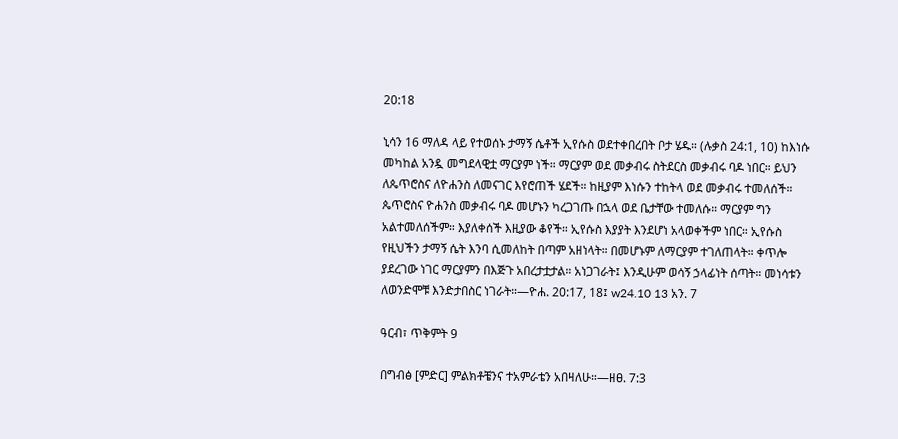20:18

ኒሳን 16 ማለዳ ላይ የተወሰኑ ታማኝ ሴቶች ኢየሱስ ወደተቀበረበት ቦታ ሄዱ። (ሉቃስ 24:1, 10) ከእነሱ መካከል አንዷ መግደላዊቷ ማርያም ነች። ማርያም ወደ መቃብሩ ስትደርስ መቃብሩ ባዶ ነበር። ይህን ለጴጥሮስና ለዮሐንስ ለመናገር እየሮጠች ሄደች። ከዚያም እነሱን ተከትላ ወደ መቃብሩ ተመለሰች። ጴጥሮስና ዮሐንስ መቃብሩ ባዶ መሆኑን ካረጋገጡ በኋላ ወደ ቤታቸው ተመለሱ። ማርያም ግን አልተመለሰችም። እያለቀሰች እዚያው ቆየች። ኢየሱስ እያያት እንደሆነ አላወቀችም ነበር። ኢየሱስ የዚህችን ታማኝ ሴት እንባ ሲመለከት በጣም አዘነላት። በመሆኑም ለማርያም ተገለጠላት። ቀጥሎ ያደረገው ነገር ማርያምን በእጅጉ አበረታቷታል። አነጋገራት፤ እንዲሁም ወሳኝ ኃላፊነት ሰጣት። መነሳቱን ለወንድሞቹ እንድታበስር ነገራት።—ዮሐ. 20:17, 18፤ w24.10 13 አን. 7

ዓርብ፣ ጥቅምት 9

በግብፅ [ምድር] ምልክቶቼንና ተአምራቴን አበዛለሁ።—ዘፀ. 7:3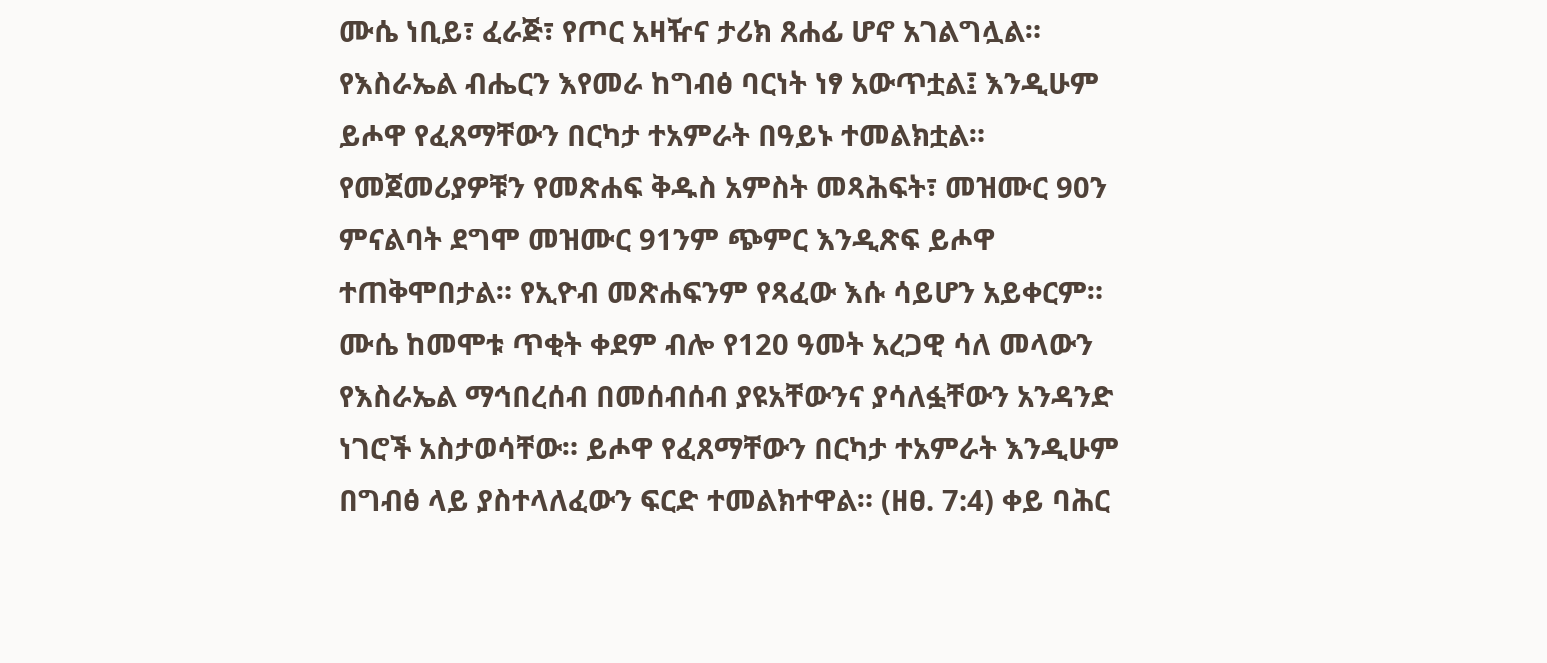ሙሴ ነቢይ፣ ፈራጅ፣ የጦር አዛዥና ታሪክ ጸሐፊ ሆኖ አገልግሏል። የእስራኤል ብሔርን እየመራ ከግብፅ ባርነት ነፃ አውጥቷል፤ እንዲሁም ይሖዋ የፈጸማቸውን በርካታ ተአምራት በዓይኑ ተመልክቷል። የመጀመሪያዎቹን የመጽሐፍ ቅዱስ አምስት መጻሕፍት፣ መዝሙር 90ን ምናልባት ደግሞ መዝሙር 91ንም ጭምር እንዲጽፍ ይሖዋ ተጠቅሞበታል። የኢዮብ መጽሐፍንም የጻፈው እሱ ሳይሆን አይቀርም። ሙሴ ከመሞቱ ጥቂት ቀደም ብሎ የ120 ዓመት አረጋዊ ሳለ መላውን የእስራኤል ማኅበረሰብ በመሰብሰብ ያዩአቸውንና ያሳለፏቸውን አንዳንድ ነገሮች አስታወሳቸው። ይሖዋ የፈጸማቸውን በርካታ ተአምራት እንዲሁም በግብፅ ላይ ያስተላለፈውን ፍርድ ተመልክተዋል። (ዘፀ. 7:4) ቀይ ባሕር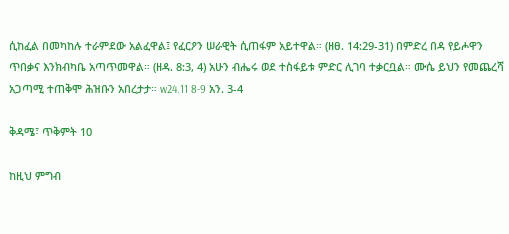ሲከፈል በመካከሉ ተራምደው አልፈዋል፤ የፈርዖን ሠራዊት ሲጠፋም አይተዋል። (ዘፀ. 14:29-31) በምድረ በዳ የይሖዋን ጥበቃና እንክብካቤ አጣጥመዋል። (ዘዳ. 8:3, 4) አሁን ብሔሩ ወደ ተስፋይቱ ምድር ሊገባ ተቃርቧል። ሙሴ ይህን የመጨረሻ አጋጣሚ ተጠቅሞ ሕዝቡን አበረታታ። w24.11 8-9 አን. 3-4

ቅዳሜ፣ ጥቅምት 10

ከዚህ ምግብ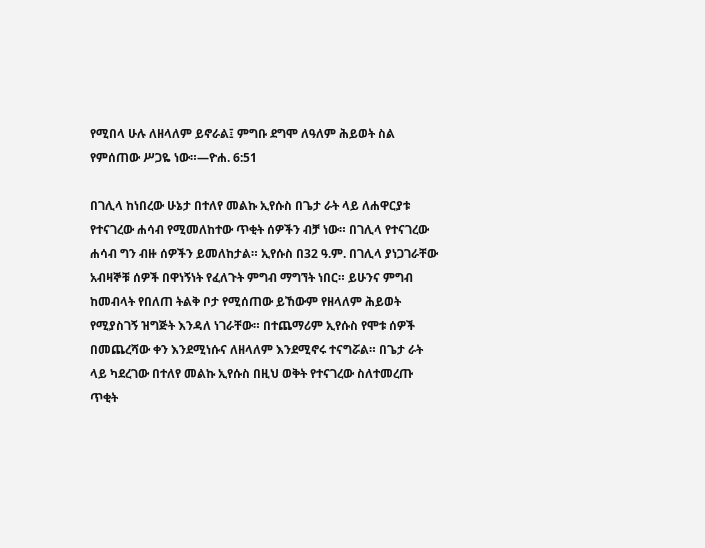የሚበላ ሁሉ ለዘላለም ይኖራል፤ ምግቡ ደግሞ ለዓለም ሕይወት ስል የምሰጠው ሥጋዬ ነው።—ዮሐ. 6:51

በገሊላ ከነበረው ሁኔታ በተለየ መልኩ ኢየሱስ በጌታ ራት ላይ ለሐዋርያቱ የተናገረው ሐሳብ የሚመለከተው ጥቂት ሰዎችን ብቻ ነው። በገሊላ የተናገረው ሐሳብ ግን ብዙ ሰዎችን ይመለከታል። ኢየሱስ በ32 ዓ.ም. በገሊላ ያነጋገራቸው አብዛኞቹ ሰዎች በዋነኝነት የፈለጉት ምግብ ማግኘት ነበር። ይሁንና ምግብ ከመብላት የበለጠ ትልቅ ቦታ የሚሰጠው ይኸውም የዘላለም ሕይወት የሚያስገኝ ዝግጅት እንዳለ ነገራቸው። በተጨማሪም ኢየሱስ የሞቱ ሰዎች በመጨረሻው ቀን እንደሚነሱና ለዘላለም እንደሚኖሩ ተናግሯል። በጌታ ራት ላይ ካደረገው በተለየ መልኩ ኢየሱስ በዚህ ወቅት የተናገረው ስለተመረጡ ጥቂት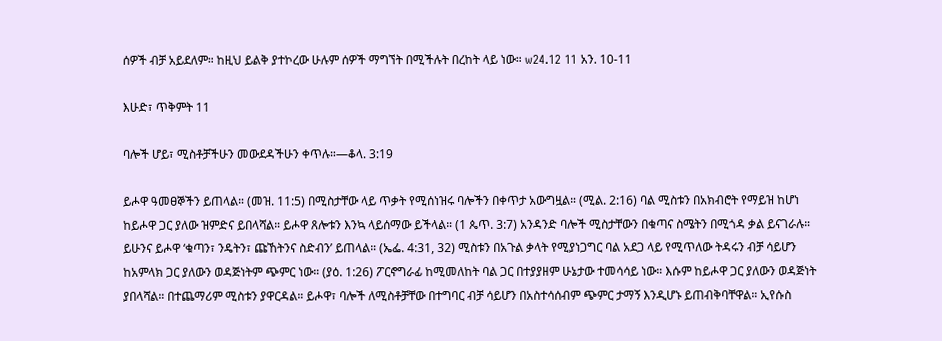ሰዎች ብቻ አይደለም። ከዚህ ይልቅ ያተኮረው ሁሉም ሰዎች ማግኘት በሚችሉት በረከት ላይ ነው። w24.12 11 አን. 10-11

እሁድ፣ ጥቅምት 11

ባሎች ሆይ፣ ሚስቶቻችሁን መውደዳችሁን ቀጥሉ።—ቆላ. 3:19

ይሖዋ ዓመፀኞችን ይጠላል። (መዝ. 11:5) በሚስታቸው ላይ ጥቃት የሚሰነዝሩ ባሎችን በቀጥታ አውግዟል። (ሚል. 2:16) ባል ሚስቱን በአክብሮት የማይዝ ከሆነ ከይሖዋ ጋር ያለው ዝምድና ይበላሻል። ይሖዋ ጸሎቱን እንኳ ላይሰማው ይችላል። (1 ጴጥ. 3:7) አንዳንድ ባሎች ሚስታቸውን በቁጣና ስሜትን በሚጎዳ ቃል ይናገራሉ። ይሁንና ይሖዋ ‘ቁጣን፣ ንዴትን፣ ጩኸትንና ስድብን’ ይጠላል። (ኤፌ. 4:31, 32) ሚስቱን በአጉል ቃላት የሚያነጋግር ባል አደጋ ላይ የሚጥለው ትዳሩን ብቻ ሳይሆን ከአምላክ ጋር ያለውን ወዳጅነትም ጭምር ነው። (ያዕ. 1:26) ፖርኖግራፊ ከሚመለከት ባል ጋር በተያያዘም ሁኔታው ተመሳሳይ ነው። እሱም ከይሖዋ ጋር ያለውን ወዳጅነት ያበላሻል። በተጨማሪም ሚስቱን ያዋርዳል። ይሖዋ፣ ባሎች ለሚስቶቻቸው በተግባር ብቻ ሳይሆን በአስተሳሰብም ጭምር ታማኝ እንዲሆኑ ይጠብቅባቸዋል። ኢየሱስ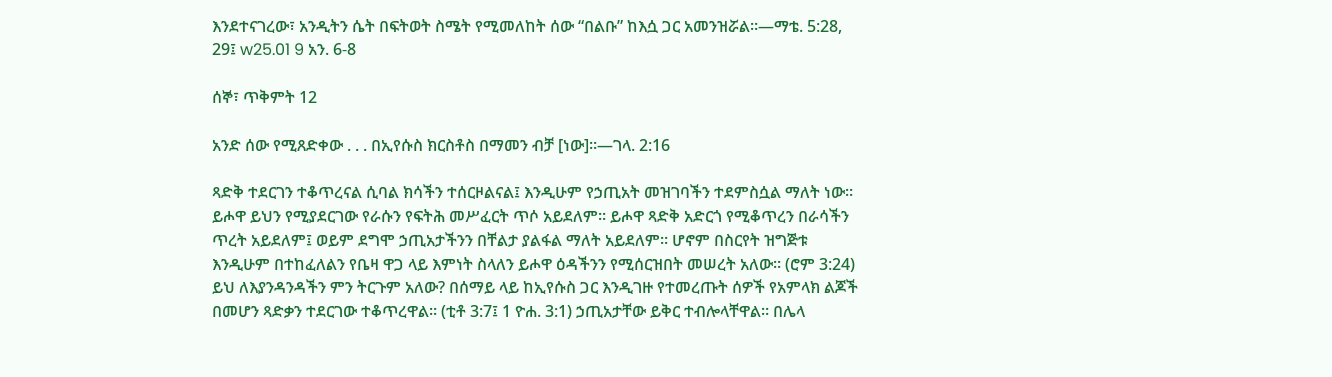እንደተናገረው፣ አንዲትን ሴት በፍትወት ስሜት የሚመለከት ሰው “በልቡ” ከእሷ ጋር አመንዝሯል።—ማቴ. 5:28, 29፤ w25.01 9 አን. 6-8

ሰኞ፣ ጥቅምት 12

አንድ ሰው የሚጸድቀው . . . በኢየሱስ ክርስቶስ በማመን ብቻ [ነው]።—ገላ. 2:16

ጻድቅ ተደርገን ተቆጥረናል ሲባል ክሳችን ተሰርዞልናል፤ እንዲሁም የኃጢአት መዝገባችን ተደምስሷል ማለት ነው። ይሖዋ ይህን የሚያደርገው የራሱን የፍትሕ መሥፈርት ጥሶ አይደለም። ይሖዋ ጻድቅ አድርጎ የሚቆጥረን በራሳችን ጥረት አይደለም፤ ወይም ደግሞ ኃጢአታችንን በቸልታ ያልፋል ማለት አይደለም። ሆኖም በስርየት ዝግጅቱ እንዲሁም በተከፈለልን የቤዛ ዋጋ ላይ እምነት ስላለን ይሖዋ ዕዳችንን የሚሰርዝበት መሠረት አለው። (ሮም 3:24) ይህ ለእያንዳንዳችን ምን ትርጉም አለው? በሰማይ ላይ ከኢየሱስ ጋር እንዲገዙ የተመረጡት ሰዎች የአምላክ ልጆች በመሆን ጻድቃን ተደርገው ተቆጥረዋል። (ቲቶ 3:7፤ 1 ዮሐ. 3:1) ኃጢአታቸው ይቅር ተብሎላቸዋል። በሌላ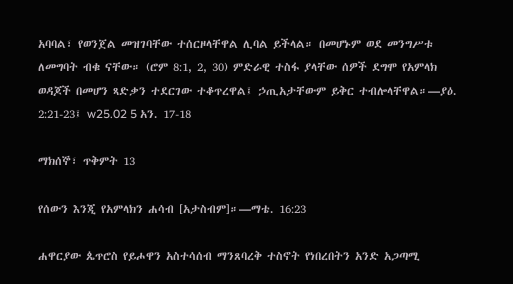አባባል፣ የወንጀል መዝገባቸው ተሰርዞላቸዋል ሊባል ይችላል። በመሆኑም ወደ መንግሥቱ ለመግባት ብቁ ናቸው። (ሮም 8:1, 2, 30) ምድራዊ ተስፋ ያላቸው ሰዎች ደግሞ የአምላክ ወዳጆች በመሆን ጻድቃን ተደርገው ተቆጥረዋል፤ ኃጢአታቸውም ይቅር ተብሎላቸዋል።—ያዕ. 2:21-23፤ w25.02 5 አን. 17-18

ማክሰኞ፣ ጥቅምት 13

የሰውን እንጂ የአምላክን ሐሳብ [አታስብም]።—ማቴ. 16:23

ሐዋርያው ጴጥሮስ የይሖዋን አስተሳሰብ ማንጸባረቅ ተስኖት የነበረበትን አንድ አጋጣሚ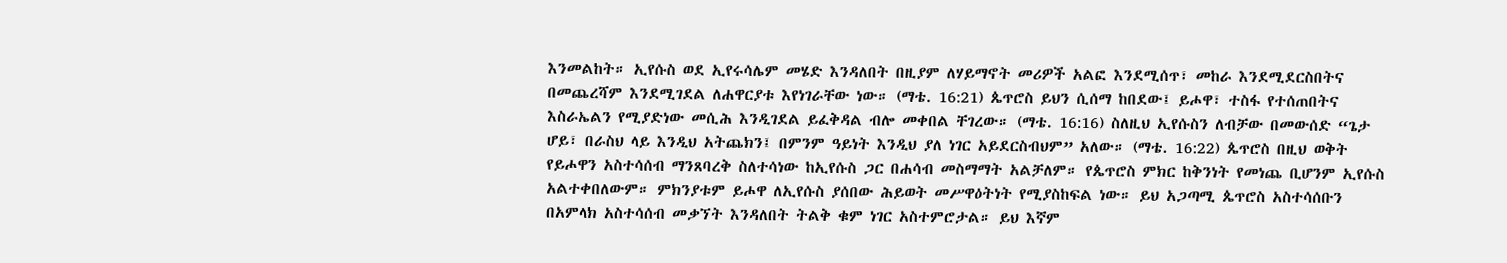እንመልከት። ኢየሱስ ወደ ኢየሩሳሌም መሄድ እንዳለበት በዚያም ለሃይማኖት መሪዎች አልፎ እንደሚሰጥ፣ መከራ እንደሚደርስበትና በመጨረሻም እንደሚገደል ለሐዋርያቱ እየነገራቸው ነው። (ማቴ. 16:21) ጴጥሮስ ይህን ሲሰማ ከበደው፤ ይሖዋ፣ ተስፋ የተሰጠበትና እስራኤልን የሚያድነው መሲሕ እንዲገደል ይፈቅዳል ብሎ መቀበል ቸገረው። (ማቴ. 16:16) ስለዚህ ኢየሱስን ለብቻው በመውሰድ “ጌታ ሆይ፣ በራስህ ላይ እንዲህ አትጨክን፤ በምንም ዓይነት እንዲህ ያለ ነገር አይደርስብህም” አለው። (ማቴ. 16:22) ጴጥሮስ በዚህ ወቅት የይሖዋን አስተሳሰብ ማንጸባረቅ ስለተሳነው ከኢየሱስ ጋር በሐሳብ መስማማት አልቻለም። የጴጥሮስ ምክር ከቅንነት የመነጨ ቢሆንም ኢየሱስ አልተቀበለውም። ምክንያቱም ይሖዋ ለኢየሱስ ያሰበው ሕይወት መሥዋዕትነት የሚያስከፍል ነው። ይህ አጋጣሚ ጴጥሮስ አስተሳሰቡን በአምላክ አስተሳሰብ መቃኘት እንዳለበት ትልቅ ቁም ነገር አስተምሮታል። ይህ እኛም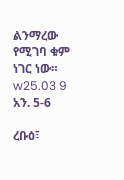ልንማረው የሚገባ ቁም ነገር ነው። w25.03 9 አን. 5-6

ረቡዕ፣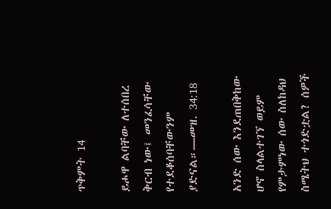ጥቅምት 14

ይሖዋ ልባቸው ለተሰበረ ቅርብ ነው፤ መንፈሳቸው የተደቆሰባቸውንም ያድናል።—መዝ. 34:18

አንድ ሰው እንደጠበቅከው ሆኖ ስላልተገኘ ወይም የምታምነው ሰው ስለከዳህ ስሜትህ ተጎድቷል? ሰዎች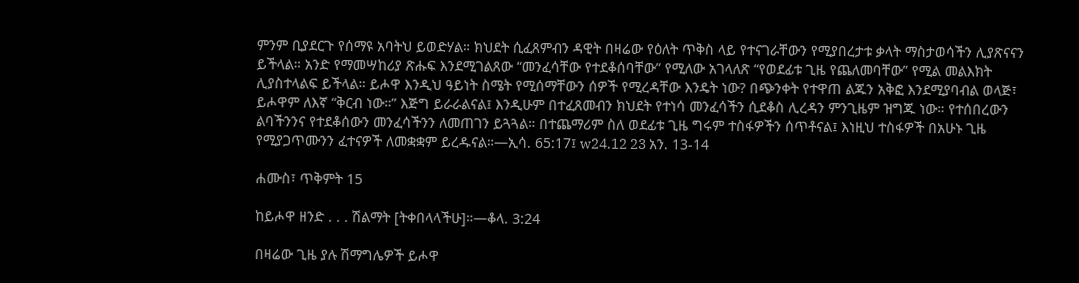ምንም ቢያደርጉ የሰማዩ አባትህ ይወድሃል። ክህደት ሲፈጸምብን ዳዊት በዛሬው የዕለት ጥቅስ ላይ የተናገራቸውን የሚያበረታቱ ቃላት ማስታወሳችን ሊያጽናናን ይችላል። አንድ የማመሣከሪያ ጽሑፍ እንደሚገልጸው “መንፈሳቸው የተደቆሰባቸው” የሚለው አገላለጽ “የወደፊቱ ጊዜ የጨለመባቸው” የሚል መልእክት ሊያስተላልፍ ይችላል። ይሖዋ እንዲህ ዓይነት ስሜት የሚሰማቸውን ሰዎች የሚረዳቸው እንዴት ነው? በጭንቀት የተዋጠ ልጁን አቅፎ እንደሚያባብል ወላጅ፣ ይሖዋም ለእኛ “ቅርብ ነው።” እጅግ ይራራልናል፤ እንዲሁም በተፈጸመብን ክህደት የተነሳ መንፈሳችን ሲደቆስ ሊረዳን ምንጊዜም ዝግጁ ነው። የተሰበረውን ልባችንንና የተደቆሰውን መንፈሳችንን ለመጠገን ይጓጓል። በተጨማሪም ስለ ወደፊቱ ጊዜ ግሩም ተስፋዎችን ሰጥቶናል፤ እነዚህ ተስፋዎች በአሁኑ ጊዜ የሚያጋጥሙንን ፈተናዎች ለመቋቋም ይረዱናል።—ኢሳ. 65:17፤ w24.12 23 አን. 13-14

ሐሙስ፣ ጥቅምት 15

ከይሖዋ ዘንድ . . . ሽልማት [ትቀበላላችሁ]።—ቆላ. 3:24

በዛሬው ጊዜ ያሉ ሽማግሌዎች ይሖዋ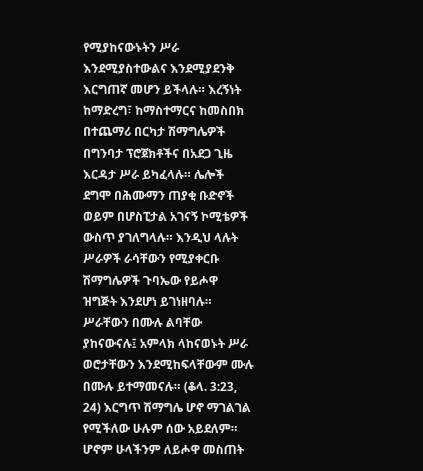የሚያከናውኑትን ሥራ እንደሚያስተውልና እንደሚያደንቅ እርግጠኛ መሆን ይችላሉ። እረኝነት ከማድረግ፣ ከማስተማርና ከመስበክ በተጨማሪ በርካታ ሽማግሌዎች በግንባታ ፕሮጀክቶችና በአደጋ ጊዜ እርዳታ ሥራ ይካፈላሉ። ሌሎች ደግሞ በሕሙማን ጠያቂ ቡድኖች ወይም በሆስፒታል አገናኝ ኮሚቴዎች ውስጥ ያገለግላሉ። እንዲህ ላሉት ሥራዎች ራሳቸውን የሚያቀርቡ ሽማግሌዎች ጉባኤው የይሖዋ ዝግጅት እንደሆነ ይገነዘባሉ። ሥራቸውን በሙሉ ልባቸው ያከናውናሉ፤ አምላክ ላከናወኑት ሥራ ወሮታቸውን እንደሚከፍላቸውም ሙሉ በሙሉ ይተማመናሉ። (ቆላ. 3:23, 24) እርግጥ ሽማግሌ ሆኖ ማገልገል የሚችለው ሁሉም ሰው አይደለም። ሆኖም ሁላችንም ለይሖዋ መስጠት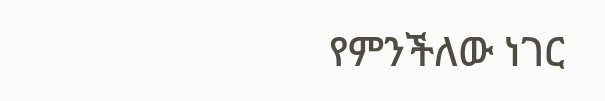የምንችለው ነገር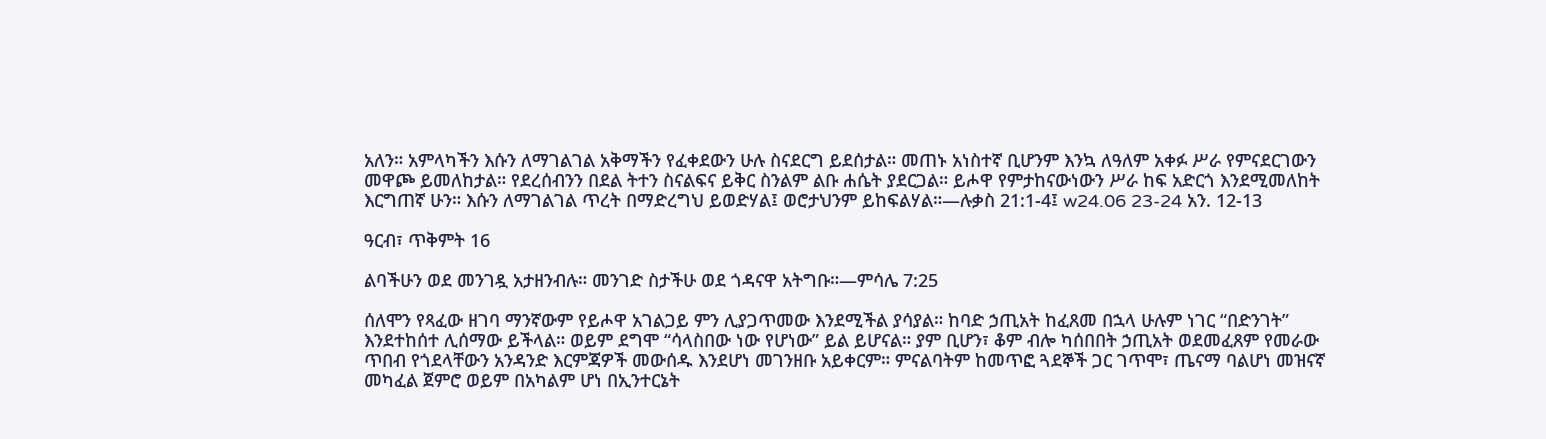አለን። አምላካችን እሱን ለማገልገል አቅማችን የፈቀደውን ሁሉ ስናደርግ ይደሰታል። መጠኑ አነስተኛ ቢሆንም እንኳ ለዓለም አቀፉ ሥራ የምናደርገውን መዋጮ ይመለከታል። የደረሰብንን በደል ትተን ስናልፍና ይቅር ስንልም ልቡ ሐሴት ያደርጋል። ይሖዋ የምታከናውነውን ሥራ ከፍ አድርጎ እንደሚመለከት እርግጠኛ ሁን። እሱን ለማገልገል ጥረት በማድረግህ ይወድሃል፤ ወሮታህንም ይከፍልሃል።—ሉቃስ 21:1-4፤ w24.06 23-24 አን. 12-13

ዓርብ፣ ጥቅምት 16

ልባችሁን ወደ መንገዷ አታዘንብሉ። መንገድ ስታችሁ ወደ ጎዳናዋ አትግቡ።—ምሳሌ 7:25

ሰለሞን የጻፈው ዘገባ ማንኛውም የይሖዋ አገልጋይ ምን ሊያጋጥመው እንደሚችል ያሳያል። ከባድ ኃጢአት ከፈጸመ በኋላ ሁሉም ነገር “በድንገት” እንደተከሰተ ሊሰማው ይችላል። ወይም ደግሞ “ሳላስበው ነው የሆነው” ይል ይሆናል። ያም ቢሆን፣ ቆም ብሎ ካሰበበት ኃጢአት ወደመፈጸም የመራው ጥበብ የጎደላቸውን አንዳንድ እርምጃዎች መውሰዱ እንደሆነ መገንዘቡ አይቀርም። ምናልባትም ከመጥፎ ጓደኞች ጋር ገጥሞ፣ ጤናማ ባልሆነ መዝናኛ መካፈል ጀምሮ ወይም በአካልም ሆነ በኢንተርኔት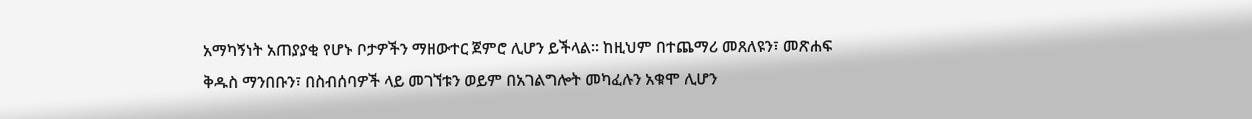አማካኝነት አጠያያቂ የሆኑ ቦታዎችን ማዘውተር ጀምሮ ሊሆን ይችላል። ከዚህም በተጨማሪ መጸለዩን፣ መጽሐፍ ቅዱስ ማንበቡን፣ በስብሰባዎች ላይ መገኘቱን ወይም በአገልግሎት መካፈሉን አቁሞ ሊሆን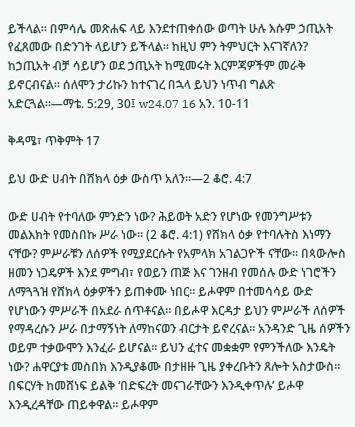ይችላል። በምሳሌ መጽሐፍ ላይ እንደተጠቀሰው ወጣት ሁሉ እሱም ኃጢአት የፈጸመው በድንገት ላይሆን ይችላል። ከዚህ ምን ትምህርት እናገኛለን? ከኃጢአት ብቻ ሳይሆን ወደ ኃጢአት ከሚመሩት እርምጃዎችም መራቅ ይኖርብናል። ሰለሞን ታሪኩን ከተናገረ በኋላ ይህን ነጥብ ግልጽ አድርጓል።—ማቴ. 5:29, 30፤ w24.07 16 አን. 10-11

ቅዳሜ፣ ጥቅምት 17

ይህ ውድ ሀብት በሸክላ ዕቃ ውስጥ አለን።—2 ቆሮ. 4:7

ውድ ሀብት የተባለው ምንድን ነው? ሕይወት አድን የሆነው የመንግሥቱን መልእክት የመስበኩ ሥራ ነው። (2 ቆሮ. 4:1) የሸክላ ዕቃ የተባሉትስ እነማን ናቸው? ምሥራቹን ለሰዎች የሚያደርሱት የአምላክ አገልጋዮች ናቸው። በጳውሎስ ዘመን ነጋዴዎች እንደ ምግብ፣ የወይን ጠጅ እና ገንዘብ የመሰሉ ውድ ነገሮችን ለማጓጓዝ የሸክላ ዕቃዎችን ይጠቀሙ ነበር። ይሖዋም በተመሳሳይ ውድ የሆነውን ምሥራች በአደራ ሰጥቶናል። በይሖዋ እርዳታ ይህን ምሥራች ለሰዎች የማዳረሱን ሥራ በታማኝነት ለማከናወን ብርታት ይኖረናል። አንዳንድ ጊዜ ሰዎችን ወይም ተቃውሞን እንፈራ ይሆናል። ይህን ፈተና መቋቋም የምንችለው እንዴት ነው? ሐዋርያቱ መስበክ እንዲያቆሙ በታዘዙ ጊዜ ያቀረቡትን ጸሎት አስታውስ። በፍርሃት ከመሸነፍ ይልቅ ‘በድፍረት መናገራቸውን እንዲቀጥሉ’ ይሖዋ እንዲረዳቸው ጠይቀዋል። ይሖዋም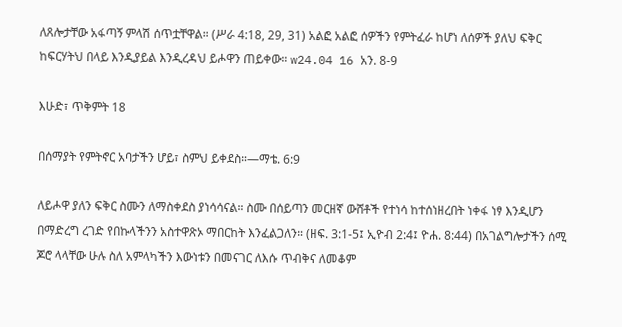ለጸሎታቸው አፋጣኝ ምላሽ ሰጥቷቸዋል። (ሥራ 4:18, 29, 31) አልፎ አልፎ ሰዎችን የምትፈራ ከሆነ ለሰዎች ያለህ ፍቅር ከፍርሃትህ በላይ እንዲያይል እንዲረዳህ ይሖዋን ጠይቀው። w24.04 16 አን. 8-9

እሁድ፣ ጥቅምት 18

በሰማያት የምትኖር አባታችን ሆይ፣ ስምህ ይቀደስ።—ማቴ. 6:9

ለይሖዋ ያለን ፍቅር ስሙን ለማስቀደስ ያነሳሳናል። ስሙ በሰይጣን መርዘኛ ውሸቶች የተነሳ ከተሰነዘረበት ነቀፋ ነፃ እንዲሆን በማድረግ ረገድ የበኩላችንን አስተዋጽኦ ማበርከት እንፈልጋለን። (ዘፍ. 3:1-5፤ ኢዮብ 2:4፤ ዮሐ. 8:44) በአገልግሎታችን ሰሚ ጆሮ ላላቸው ሁሉ ስለ አምላካችን እውነቱን በመናገር ለእሱ ጥብቅና ለመቆም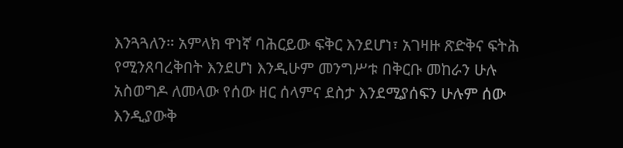እንጓጓለን። አምላክ ዋነኛ ባሕርይው ፍቅር እንደሆነ፣ አገዛዙ ጽድቅና ፍትሕ የሚንጸባረቅበት እንደሆነ እንዲሁም መንግሥቱ በቅርቡ መከራን ሁሉ አስወግዶ ለመላው የሰው ዘር ሰላምና ደስታ እንደሚያሰፍን ሁሉም ሰው እንዲያውቅ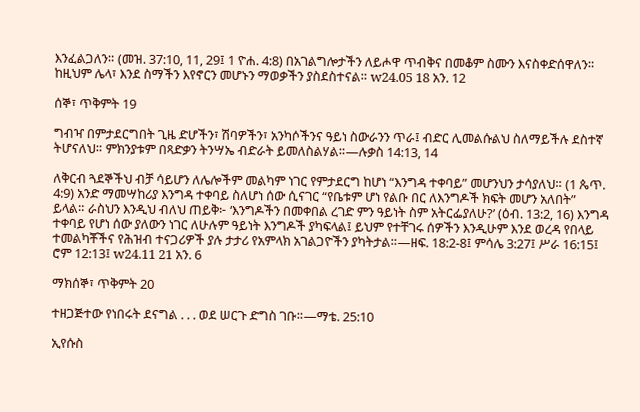እንፈልጋለን። (መዝ. 37:10, 11, 29፤ 1 ዮሐ. 4:8) በአገልግሎታችን ለይሖዋ ጥብቅና በመቆም ስሙን እናስቀድሰዋለን። ከዚህም ሌላ፣ እንደ ስማችን እየኖርን መሆኑን ማወቃችን ያስደስተናል። w24.05 18 አን. 12

ሰኞ፣ ጥቅምት 19

ግብዣ በምታደርግበት ጊዜ ድሆችን፣ ሽባዎችን፣ አንካሶችንና ዓይነ ስውራንን ጥራ፤ ብድር ሊመልሱልህ ስለማይችሉ ደስተኛ ትሆናለህ። ምክንያቱም በጻድቃን ትንሣኤ ብድራት ይመለስልሃል።—ሉቃስ 14:13, 14

ለቅርብ ጓደኞችህ ብቻ ሳይሆን ለሌሎችም መልካም ነገር የምታደርግ ከሆነ “እንግዳ ተቀባይ” መሆንህን ታሳያለህ። (1 ጴጥ. 4:9) አንድ ማመሣከሪያ እንግዳ ተቀባይ ስለሆነ ሰው ሲናገር “የቤቱም ሆነ የልቡ በር ለእንግዶች ክፍት መሆን አለበት” ይላል። ራስህን እንዲህ ብለህ ጠይቅ፦ ‘እንግዶችን በመቀበል ረገድ ምን ዓይነት ስም አትርፌያለሁ?’ (ዕብ. 13:2, 16) እንግዳ ተቀባይ የሆነ ሰው ያለውን ነገር ለሁሉም ዓይነት እንግዶች ያካፍላል፤ ይህም የተቸገሩ ሰዎችን እንዲሁም እንደ ወረዳ የበላይ ተመልካቾችና የሕዝብ ተናጋሪዎች ያሉ ታታሪ የአምላክ አገልጋዮችን ያካትታል።—ዘፍ. 18:2-8፤ ምሳሌ 3:27፤ ሥራ 16:15፤ ሮም 12:13፤ w24.11 21 አን. 6

ማክሰኞ፣ ጥቅምት 20

ተዘጋጅተው የነበሩት ደናግል . . . ወደ ሠርጉ ድግስ ገቡ።—ማቴ. 25:10

ኢየሱስ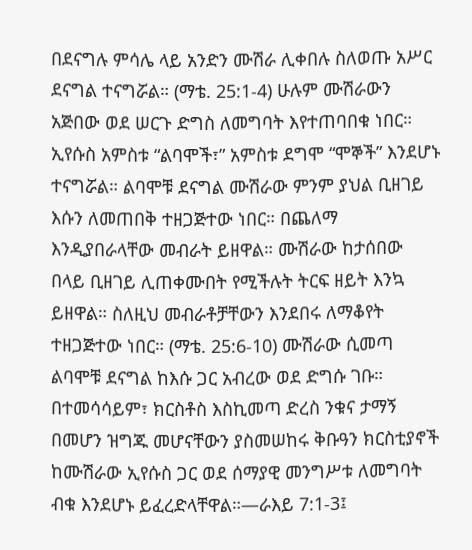በደናግሉ ምሳሌ ላይ አንድን ሙሽራ ሊቀበሉ ስለወጡ አሥር ደናግል ተናግሯል። (ማቴ. 25:1-4) ሁሉም ሙሽራውን አጅበው ወደ ሠርጉ ድግስ ለመግባት እየተጠባበቁ ነበር። ኢየሱስ አምስቱ “ልባሞች፣” አምስቱ ደግሞ “ሞኞች” እንደሆኑ ተናግሯል። ልባሞቹ ደናግል ሙሽራው ምንም ያህል ቢዘገይ እሱን ለመጠበቅ ተዘጋጅተው ነበር። በጨለማ እንዲያበራላቸው መብራት ይዘዋል። ሙሽራው ከታሰበው በላይ ቢዘገይ ሊጠቀሙበት የሚችሉት ትርፍ ዘይት እንኳ ይዘዋል። ስለዚህ መብራቶቻቸውን እንደበሩ ለማቆየት ተዘጋጅተው ነበር። (ማቴ. 25:6-10) ሙሽራው ሲመጣ ልባሞቹ ደናግል ከእሱ ጋር አብረው ወደ ድግሱ ገቡ። በተመሳሳይም፣ ክርስቶስ እስኪመጣ ድረስ ንቁና ታማኝ በመሆን ዝግጁ መሆናቸውን ያስመሠከሩ ቅቡዓን ክርስቲያኖች ከሙሽራው ኢየሱስ ጋር ወደ ሰማያዊ መንግሥቱ ለመግባት ብቁ እንደሆኑ ይፈረድላቸዋል።—ራእይ 7:1-3፤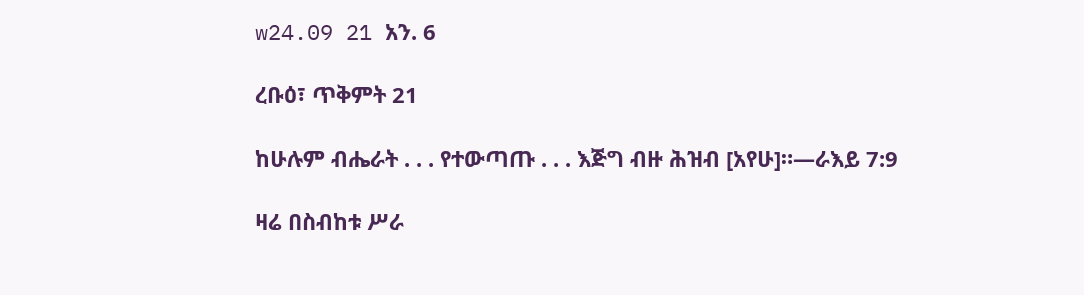w24.09 21 አን. 6

ረቡዕ፣ ጥቅምት 21

ከሁሉም ብሔራት . . . የተውጣጡ . . . እጅግ ብዙ ሕዝብ [አየሁ]።—ራእይ 7:9

ዛሬ በስብከቱ ሥራ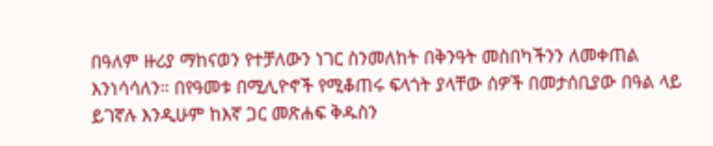በዓለም ዙሪያ ማከናወን የተቻለውን ነገር ስንመለከት በቅንዓት መስበካችንን ለመቀጠል እንነሳሳለን። በየዓመቱ በሚሊዮኖች የሚቆጠሩ ፍላጎት ያላቸው ሰዎች በመታሰቢያው በዓል ላይ ይገኛሉ እንዲሁም ከእኛ ጋር መጽሐፍ ቅዱስን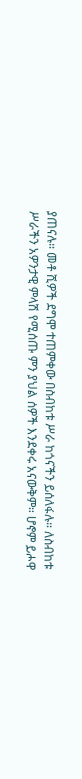ያጠናሉ። መቶ ሺዎች ደግሞ ተጠምቀው በስብከቱ ሥራ ከጎናችን ይሰለፋሉ። ለስብከቱ ሥራችን አዎንታዊ ምላሽ የሚሰጡ ምን ያህል ሰዎች እንደቀሩ አናውቅም። ሆኖም ይሖዋ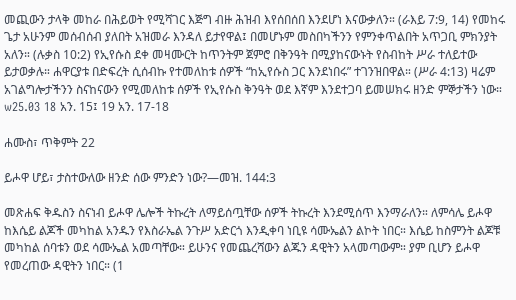መጪውን ታላቅ መከራ በሕይወት የሚሻገር እጅግ ብዙ ሕዝብ እየሰበሰበ እንደሆነ እናውቃለን። (ራእይ 7:9, 14) የመከሩ ጌታ አሁንም መሰብሰብ ያለበት አዝመራ እንዳለ ይታየዋል፤ በመሆኑም መስበካችንን የምንቀጥልበት አጥጋቢ ምክንያት አለን። (ሉቃስ 10:2) የኢየሱስ ደቀ መዛሙርት ከጥንትም ጀምሮ በቅንዓት በሚያከናውኑት የስብከት ሥራ ተለይተው ይታወቃሉ። ሐዋርያቱ በድፍረት ሲሰብኩ የተመለከቱ ሰዎች “ከኢየሱስ ጋር እንደነበሩ” ተገንዝበዋል። (ሥራ 4:13) ዛሬም አገልግሎታችንን ስናከናውን የሚመለከቱ ሰዎች የኢየሱስ ቅንዓት ወደ እኛም እንደተጋባ ይመሠክሩ ዘንድ ምኞታችን ነው። w25.03 18 አን. 15፤ 19 አን. 17-18

ሐሙስ፣ ጥቅምት 22

ይሖዋ ሆይ፣ ታስተውለው ዘንድ ሰው ምንድን ነው?—መዝ. 144:3

መጽሐፍ ቅዱስን ስናነብ ይሖዋ ሌሎች ትኩረት ለማይሰጧቸው ሰዎች ትኩረት እንደሚሰጥ እንማራለን። ለምሳሌ ይሖዋ ከእሴይ ልጆች መካከል አንዱን የእስራኤል ንጉሥ አድርጎ እንዲቀባ ነቢዩ ሳሙኤልን ልኮት ነበር። እሴይ ከስምንት ልጆቹ መካከል ሰባቱን ወደ ሳሙኤል አመጣቸው። ይሁንና የመጨረሻውን ልጁን ዳዊትን አላመጣውም። ያም ቢሆን ይሖዋ የመረጠው ዳዊትን ነበር። (1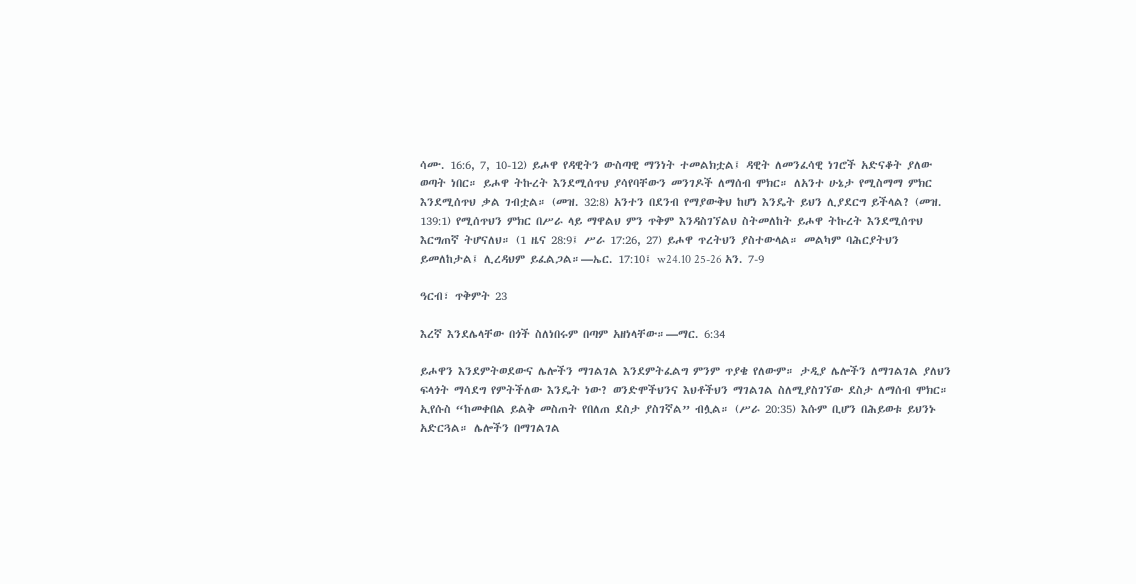ሳሙ. 16:6, 7, 10-12) ይሖዋ የዳዊትን ውስጣዊ ማንነት ተመልክቷል፤ ዳዊት ለመንፈሳዊ ነገሮች አድናቆት ያለው ወጣት ነበር። ይሖዋ ትኩረት እንደሚሰጥህ ያሳየባቸውን መንገዶች ለማሰብ ሞክር። ለአንተ ሁኔታ የሚስማማ ምክር እንደሚሰጥህ ቃል ገብቷል። (መዝ. 32:8) አንተን በደንብ የማያውቅህ ከሆነ እንዴት ይህን ሊያደርግ ይችላል? (መዝ. 139:1) የሚሰጥህን ምክር በሥራ ላይ ማዋልህ ምን ጥቅም እንዳስገኘልህ ስትመለከት ይሖዋ ትኩረት እንደሚሰጥህ እርግጠኛ ትሆናለህ። (1 ዜና 28:9፤ ሥራ 17:26, 27) ይሖዋ ጥረትህን ያስተውላል። መልካም ባሕርያትህን ይመለከታል፤ ሊረዳህም ይፈልጋል።—ኤር. 17:10፤ w24.10 25-26 አን. 7-9

ዓርብ፣ ጥቅምት 23

እረኛ እንደሌላቸው በጎች ስለነበሩም በጣም አዘነላቸው።—ማር. 6:34

ይሖዋን እንደምትወደውና ሌሎችን ማገልገል እንደምትፈልግ ምንም ጥያቄ የለውም። ታዲያ ሌሎችን ለማገልገል ያለህን ፍላጎት ማሳደግ የምትችለው እንዴት ነው? ወንድሞችህንና እህቶችህን ማገልገል ስለሚያስገኘው ደስታ ለማሰብ ሞክር። ኢየሱስ “ከመቀበል ይልቅ መስጠት የበለጠ ደስታ ያስገኛል” ብሏል። (ሥራ 20:35) እሱም ቢሆን በሕይወቱ ይህንኑ አድርጓል። ሌሎችን በማገልገል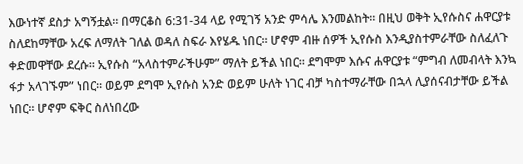እውነተኛ ደስታ አግኝቷል። በማርቆስ 6:31-34 ላይ የሚገኝ አንድ ምሳሌ እንመልከት። በዚህ ወቅት ኢየሱስና ሐዋርያቱ ስለደከማቸው አረፍ ለማለት ገለል ወዳለ ስፍራ እየሄዱ ነበር። ሆኖም ብዙ ሰዎች ኢየሱስ እንዲያስተምራቸው ስለፈለጉ ቀድመዋቸው ደረሱ። ኢየሱስ “አላስተምራችሁም” ማለት ይችል ነበር። ደግሞም እሱና ሐዋርያቱ “ምግብ ለመብላት እንኳ ፋታ አላገኙም” ነበር። ወይም ደግሞ ኢየሱስ አንድ ወይም ሁለት ነገር ብቻ ካስተማራቸው በኋላ ሊያሰናብታቸው ይችል ነበር። ሆኖም ፍቅር ስለነበረው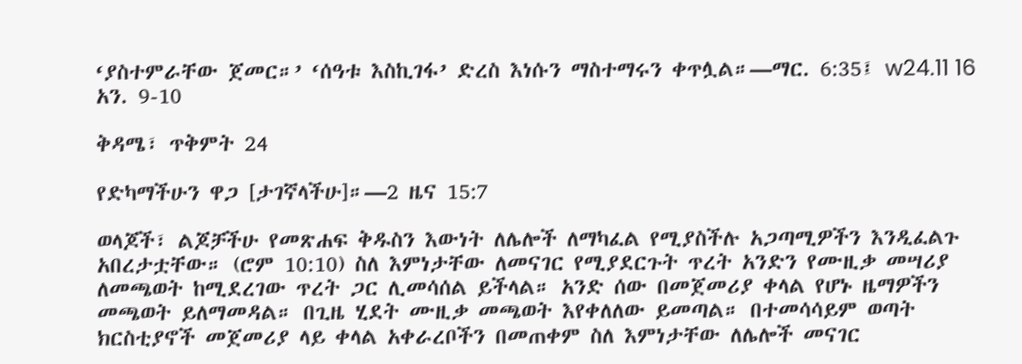‘ያስተምራቸው ጀመር።’ ‘ሰዓቱ እስኪገፋ’ ድረስ እነሱን ማስተማሩን ቀጥሏል።—ማር. 6:35፤ w24.11 16 አን. 9-10

ቅዳሜ፣ ጥቅምት 24

የድካማችሁን ዋጋ [ታገኛላችሁ]።—2 ዜና 15:7

ወላጆች፣ ልጆቻችሁ የመጽሐፍ ቅዱስን እውነት ለሌሎች ለማካፈል የሚያስችሉ አጋጣሚዎችን እንዲፈልጉ አበረታቷቸው። (ሮም 10:10) ስለ እምነታቸው ለመናገር የሚያደርጉት ጥረት አንድን የሙዚቃ መሣሪያ ለመጫወት ከሚደረገው ጥረት ጋር ሊመሳሰል ይችላል። አንድ ሰው በመጀመሪያ ቀላል የሆኑ ዜማዎችን መጫወት ይለማመዳል። በጊዜ ሂደት ሙዚቃ መጫወት እየቀለለው ይመጣል። በተመሳሳይም ወጣት ክርስቲያኖች መጀመሪያ ላይ ቀላል አቀራረቦችን በመጠቀም ስለ እምነታቸው ለሌሎች መናገር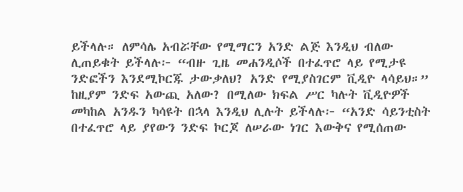ይችላሉ። ለምሳሌ አብሯቸው የሚማርን አንድ ልጅ እንዲህ ብለው ሊጠይቁት ይችላሉ፦ “ብዙ ጊዜ መሐንዲሶች በተፈጥሮ ላይ የሚታዩ ንድፎችን እንደሚኮርጁ ታውቃለህ? አንድ የሚያስገርም ቪዲዮ ላሳይህ።” ከዚያም ንድፍ አውጪ አለው? በሚለው ክፍል ሥር ካሉት ቪዲዮዎች መካከል አንዱን ካሳዩት በኋላ እንዲህ ሊሉት ይችላሉ፦ “አንድ ሳይንቲስት በተፈጥሮ ላይ ያየውን ንድፍ ኮርጆ ለሠራው ነገር እውቅና የሚሰጠው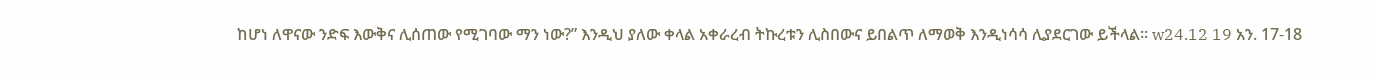ከሆነ ለዋናው ንድፍ እውቅና ሊሰጠው የሚገባው ማን ነው?” እንዲህ ያለው ቀላል አቀራረብ ትኩረቱን ሊስበውና ይበልጥ ለማወቅ እንዲነሳሳ ሊያደርገው ይችላል። w24.12 19 አን. 17-18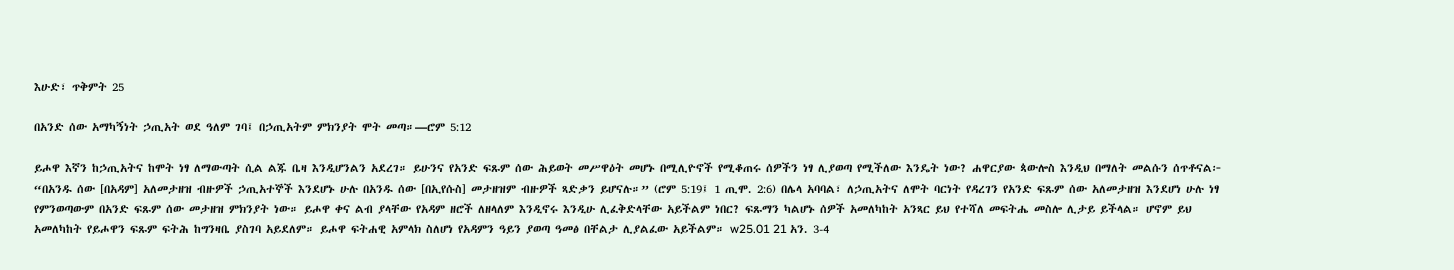እሁድ፣ ጥቅምት 25

በአንድ ሰው አማካኝነት ኃጢአት ወደ ዓለም ገባ፤ በኃጢአትም ምክንያት ሞት መጣ።—ሮም 5:12

ይሖዋ እኛን ከኃጢአትና ከሞት ነፃ ለማውጣት ሲል ልጁ ቤዛ እንዲሆንልን አደረገ። ይሁንና የአንድ ፍጹም ሰው ሕይወት መሥዋዕት መሆኑ በሚሊዮኖች የሚቆጠሩ ሰዎችን ነፃ ሊያወጣ የሚችለው እንዴት ነው? ሐዋርያው ጳውሎስ እንዲህ በማለት መልሱን ሰጥቶናል፦ “በአንዱ ሰው [በአዳም] አለመታዘዝ ብዙዎች ኃጢአተኞች እንደሆኑ ሁሉ በአንዱ ሰው [በኢየሱስ] መታዘዝም ብዙዎች ጻድቃን ይሆናሉ።” (ሮም 5:19፤ 1 ጢሞ. 2:6) በሌላ አባባል፣ ለኃጢአትና ለሞት ባርነት የዳረገን የአንድ ፍጹም ሰው አለመታዘዝ እንደሆነ ሁሉ ነፃ የምንወጣውም በአንድ ፍጹም ሰው መታዘዝ ምክንያት ነው። ይሖዋ ቀና ልብ ያላቸው የአዳም ዘሮች ለዘላለም እንዲኖሩ እንዲሁ ሊፈቅድላቸው አይችልም ነበር? ፍጹማን ካልሆኑ ሰዎች አመለካከት አንጻር ይህ የተሻለ መፍትሔ መስሎ ሊታይ ይችላል። ሆኖም ይህ አመለካከት የይሖዋን ፍጹም ፍትሕ ከግንዛቤ ያስገባ አይደለም። ይሖዋ ፍትሐዊ አምላክ ስለሆነ የአዳምን ዓይን ያወጣ ዓመፅ በቸልታ ሊያልፈው አይችልም። w25.01 21 አን. 3-4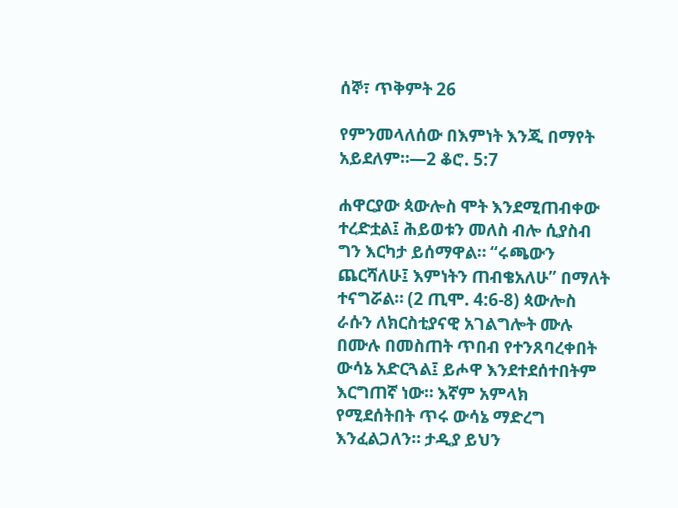ሰኞ፣ ጥቅምት 26

የምንመላለሰው በእምነት እንጂ በማየት አይደለም።—2 ቆሮ. 5:7

ሐዋርያው ጳውሎስ ሞት እንደሚጠብቀው ተረድቷል፤ ሕይወቱን መለስ ብሎ ሲያስብ ግን እርካታ ይሰማዋል። “ሩጫውን ጨርሻለሁ፤ እምነትን ጠብቄአለሁ” በማለት ተናግሯል። (2 ጢሞ. 4:6-8) ጳውሎስ ራሱን ለክርስቲያናዊ አገልግሎት ሙሉ በሙሉ በመስጠት ጥበብ የተንጸባረቀበት ውሳኔ አድርጓል፤ ይሖዋ እንደተደሰተበትም እርግጠኛ ነው። እኛም አምላክ የሚደሰትበት ጥሩ ውሳኔ ማድረግ እንፈልጋለን። ታዲያ ይህን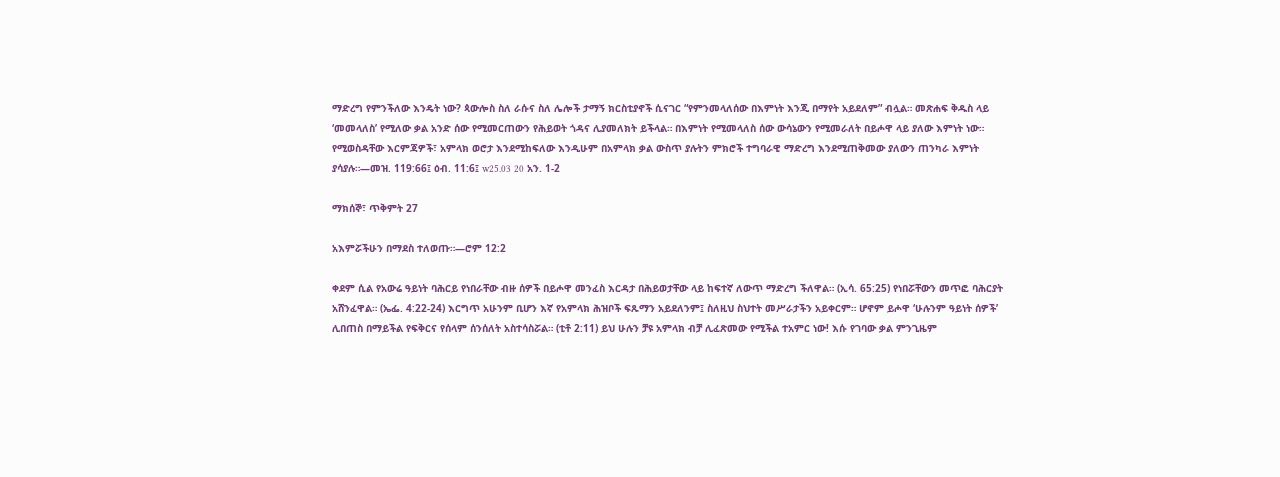ማድረግ የምንችለው እንዴት ነው? ጳውሎስ ስለ ራሱና ስለ ሌሎች ታማኝ ክርስቲያኖች ሲናገር “የምንመላለሰው በእምነት እንጂ በማየት አይደለም” ብሏል። መጽሐፍ ቅዱስ ላይ ‘መመላለስ’ የሚለው ቃል አንድ ሰው የሚመርጠውን የሕይወት ጎዳና ሊያመለክት ይችላል። በእምነት የሚመላለስ ሰው ውሳኔውን የሚመራለት በይሖዋ ላይ ያለው እምነት ነው። የሚወስዳቸው እርምጃዎች፣ አምላክ ወሮታ እንደሚከፍለው እንዲሁም በአምላክ ቃል ውስጥ ያሉትን ምክሮች ተግባራዊ ማድረግ እንደሚጠቅመው ያለውን ጠንካራ እምነት ያሳያሉ።—መዝ. 119:66፤ ዕብ. 11:6፤ w25.03 20 አን. 1-2

ማክሰኞ፣ ጥቅምት 27

አእምሯችሁን በማደስ ተለወጡ።—ሮም 12:2

ቀደም ሲል የአውሬ ዓይነት ባሕርይ የነበራቸው ብዙ ሰዎች በይሖዋ መንፈስ እርዳታ በሕይወታቸው ላይ ከፍተኛ ለውጥ ማድረግ ችለዋል። (ኢሳ. 65:25) የነበሯቸውን መጥፎ ባሕርያት አሸንፈዋል። (ኤፌ. 4:22-24) እርግጥ አሁንም ቢሆን እኛ የአምላክ ሕዝቦች ፍጹማን አይደለንም፤ ስለዚህ ስህተት መሥራታችን አይቀርም። ሆኖም ይሖዋ ‘ሁሉንም ዓይነት ሰዎች’ ሊበጠስ በማይችል የፍቅርና የሰላም ሰንሰለት አስተሳስሯል። (ቲቶ 2:11) ይህ ሁሉን ቻዩ አምላክ ብቻ ሊፈጽመው የሚችል ተአምር ነው! እሱ የገባው ቃል ምንጊዜም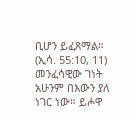ቢሆን ይፈጸማል። (ኢሳ. 55:10, 11) መንፈሳዊው ገነት አሁንም በእውን ያለ ነገር ነው። ይሖዋ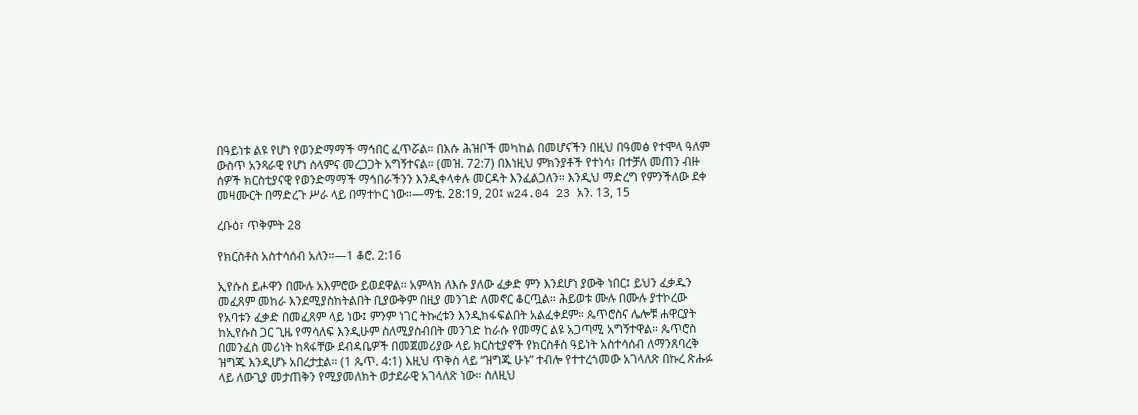በዓይነቱ ልዩ የሆነ የወንድማማች ማኅበር ፈጥሯል። በእሱ ሕዝቦች መካከል በመሆናችን በዚህ በዓመፅ የተሞላ ዓለም ውስጥ አንጻራዊ የሆነ ሰላምና መረጋጋት አግኝተናል። (መዝ. 72:7) በእነዚህ ምክንያቶች የተነሳ፣ በተቻለ መጠን ብዙ ሰዎች ክርስቲያናዊ የወንድማማች ማኅበራችንን እንዲቀላቀሉ መርዳት እንፈልጋለን። እንዲህ ማድረግ የምንችለው ደቀ መዛሙርት በማድረጉ ሥራ ላይ በማተኮር ነው።—ማቴ. 28:19, 20፤ w24.04 23 አን. 13, 15

ረቡዕ፣ ጥቅምት 28

የክርስቶስ አስተሳሰብ አለን።—1 ቆሮ. 2:16

ኢየሱስ ይሖዋን በሙሉ አእምሮው ይወደዋል። አምላክ ለእሱ ያለው ፈቃድ ምን እንደሆነ ያውቅ ነበር፤ ይህን ፈቃዱን መፈጸም መከራ እንደሚያስከትልበት ቢያውቅም በዚያ መንገድ ለመኖር ቆርጧል። ሕይወቱ ሙሉ በሙሉ ያተኮረው የአባቱን ፈቃድ በመፈጸም ላይ ነው፤ ምንም ነገር ትኩረቱን እንዲከፋፍልበት አልፈቀደም። ጴጥሮስና ሌሎቹ ሐዋርያት ከኢየሱስ ጋር ጊዜ የማሳለፍ እንዲሁም ስለሚያስብበት መንገድ ከራሱ የመማር ልዩ አጋጣሚ አግኝተዋል። ጴጥሮስ በመንፈስ መሪነት ከጻፋቸው ደብዳቤዎች በመጀመሪያው ላይ ክርስቲያኖች የክርስቶስ ዓይነት አስተሳሰብ ለማንጸባረቅ ዝግጁ እንዲሆኑ አበረታቷል። (1 ጴጥ. 4:1) እዚህ ጥቅስ ላይ “ዝግጁ ሁኑ” ተብሎ የተተረጎመው አገላለጽ በኩረ ጽሑፉ ላይ ለውጊያ መታጠቅን የሚያመለክት ወታደራዊ አገላለጽ ነው። ስለዚህ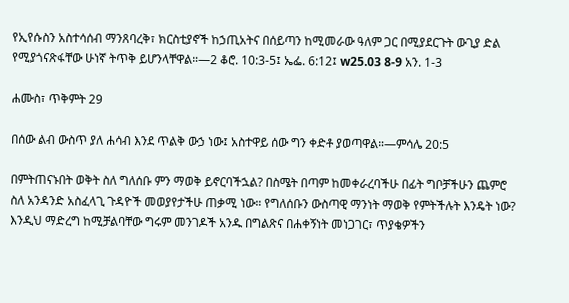የኢየሱስን አስተሳሰብ ማንጸባረቅ፣ ክርስቲያኖች ከኃጢአትና በሰይጣን ከሚመራው ዓለም ጋር በሚያደርጉት ውጊያ ድል የሚያጎናጽፋቸው ሁነኛ ትጥቅ ይሆንላቸዋል።—2 ቆሮ. 10:3-5፤ ኤፌ. 6:12፤ w25.03 8-9 አን. 1-3

ሐሙስ፣ ጥቅምት 29

በሰው ልብ ውስጥ ያለ ሐሳብ እንደ ጥልቅ ውኃ ነው፤ አስተዋይ ሰው ግን ቀድቶ ያወጣዋል።—ምሳሌ 20:5

በምትጠናኑበት ወቅት ስለ ግለሰቡ ምን ማወቅ ይኖርባችኋል? በስሜት በጣም ከመቀራረባችሁ በፊት ግቦቻችሁን ጨምሮ ስለ አንዳንድ አስፈላጊ ጉዳዮች መወያየታችሁ ጠቃሚ ነው። የግለሰቡን ውስጣዊ ማንነት ማወቅ የምትችሉት እንዴት ነው? እንዲህ ማድረግ ከሚቻልባቸው ግሩም መንገዶች አንዱ በግልጽና በሐቀኝነት መነጋገር፣ ጥያቄዎችን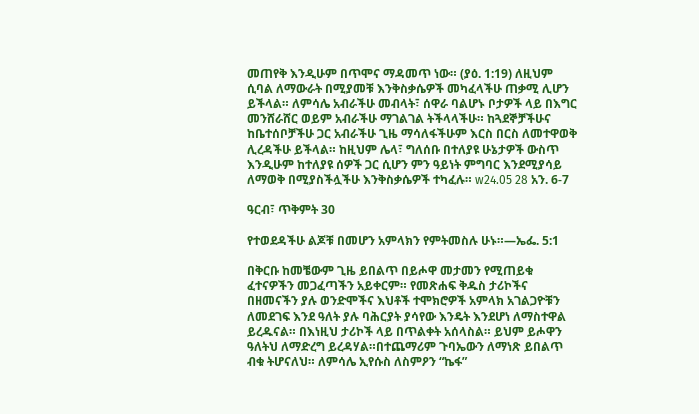መጠየቅ እንዲሁም በጥሞና ማዳመጥ ነው። (ያዕ. 1:19) ለዚህም ሲባል ለማውራት በሚያመቹ እንቅስቃሴዎች መካፈላችሁ ጠቃሚ ሊሆን ይችላል። ለምሳሌ አብራችሁ መብላት፣ ሰዋራ ባልሆኑ ቦታዎች ላይ በእግር መንሸራሸር ወይም አብራችሁ ማገልገል ትችላላችሁ። ከጓደኞቻችሁና ከቤተሰቦቻችሁ ጋር አብራችሁ ጊዜ ማሳለፋችሁም እርስ በርስ ለመተዋወቅ ሊረዳችሁ ይችላል። ከዚህም ሌላ፣ ግለሰቡ በተለያዩ ሁኔታዎች ውስጥ እንዲሁም ከተለያዩ ሰዎች ጋር ሲሆን ምን ዓይነት ምግባር እንደሚያሳይ ለማወቅ በሚያስችሏችሁ እንቅስቃሴዎች ተካፈሉ። w24.05 28 አን. 6-7

ዓርብ፣ ጥቅምት 30

የተወደዳችሁ ልጆቹ በመሆን አምላክን የምትመስሉ ሁኑ።—ኤፌ. 5:1

በቅርቡ ከመቼውም ጊዜ ይበልጥ በይሖዋ መታመን የሚጠይቁ ፈተናዎችን መጋፈጣችን አይቀርም። የመጽሐፍ ቅዱስ ታሪኮችና በዘመናችን ያሉ ወንድሞችና እህቶች ተሞክሮዎች አምላክ አገልጋዮቹን ለመደገፍ እንደ ዓለት ያሉ ባሕርያት ያሳየው እንዴት እንደሆነ ለማስተዋል ይረዱናል። በእነዚህ ታሪኮች ላይ በጥልቀት አሰላስል። ይህም ይሖዋን ዓለትህ ለማድረግ ይረዳሃል።በተጨማሪም ጉባኤውን ለማነጽ ይበልጥ ብቁ ትሆናለህ። ለምሳሌ ኢየሱስ ለስምዖን “ኬፋ”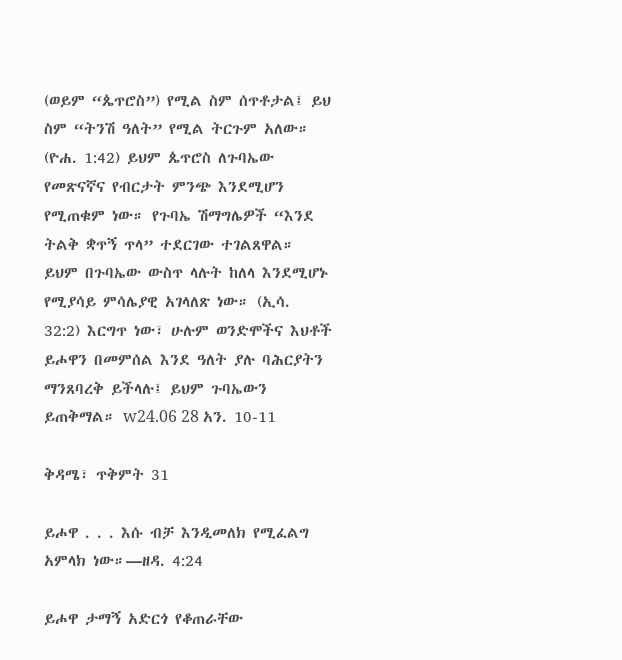(ወይም “ጴጥሮስ”) የሚል ስም ሰጥቶታል፤ ይህ ስም “ትንሽ ዓለት” የሚል ትርጉም አለው። (ዮሐ. 1:42) ይህም ጴጥሮስ ለጉባኤው የመጽናኛና የብርታት ምንጭ እንደሚሆን የሚጠቁም ነው። የጉባኤ ሽማግሌዎች “እንደ ትልቅ ቋጥኝ ጥላ” ተደርገው ተገልጸዋል። ይህም በጉባኤው ውስጥ ላሉት ከለላ እንደሚሆኑ የሚያሳይ ምሳሌያዊ አገላለጽ ነው። (ኢሳ. 32:2) እርግጥ ነው፣ ሁሉም ወንድሞችና እህቶች ይሖዋን በመምሰል እንደ ዓለት ያሉ ባሕርያትን ማንጸባረቅ ይችላሉ፤ ይህም ጉባኤውን ይጠቅማል። w24.06 28 አን. 10-11

ቅዳሜ፣ ጥቅምት 31

ይሖዋ . . . እሱ ብቻ እንዲመለክ የሚፈልግ አምላክ ነው።—ዘዳ. 4:24

ይሖዋ ታማኝ አድርጎ የቆጠራቸው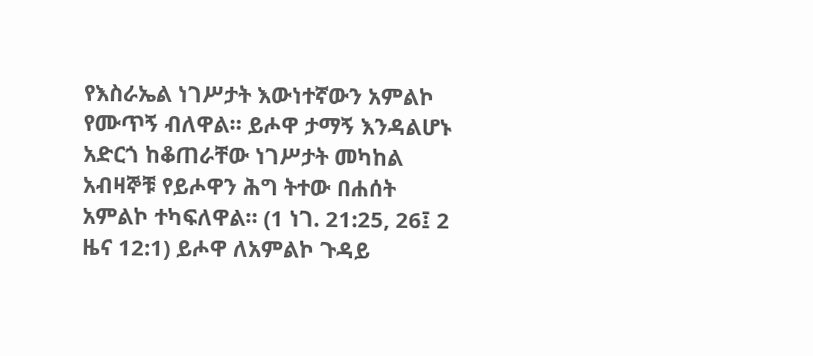የእስራኤል ነገሥታት እውነተኛውን አምልኮ የሙጥኝ ብለዋል። ይሖዋ ታማኝ እንዳልሆኑ አድርጎ ከቆጠራቸው ነገሥታት መካከል አብዛኞቹ የይሖዋን ሕግ ትተው በሐሰት አምልኮ ተካፍለዋል። (1 ነገ. 21:25, 26፤ 2 ዜና 12:1) ይሖዋ ለአምልኮ ጉዳይ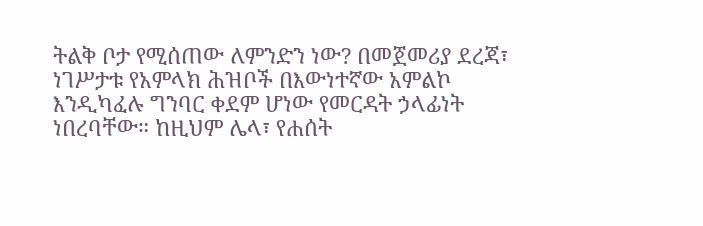ትልቅ ቦታ የሚሰጠው ለምንድን ነው? በመጀመሪያ ደረጃ፣ ነገሥታቱ የአምላክ ሕዝቦች በእውነተኛው አምልኮ እንዲካፈሉ ግንባር ቀደም ሆነው የመርዳት ኃላፊነት ነበረባቸው። ከዚህም ሌላ፣ የሐሰት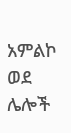አምልኮ ወደ ሌሎች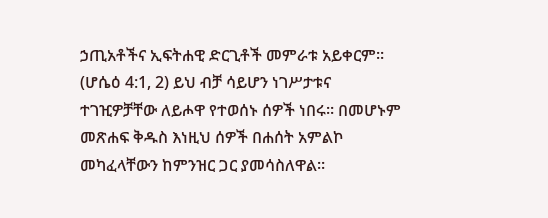ኃጢአቶችና ኢፍትሐዊ ድርጊቶች መምራቱ አይቀርም። (ሆሴዕ 4:1, 2) ይህ ብቻ ሳይሆን ነገሥታቱና ተገዢዎቻቸው ለይሖዋ የተወሰኑ ሰዎች ነበሩ። በመሆኑም መጽሐፍ ቅዱስ እነዚህ ሰዎች በሐሰት አምልኮ መካፈላቸውን ከምንዝር ጋር ያመሳስለዋል።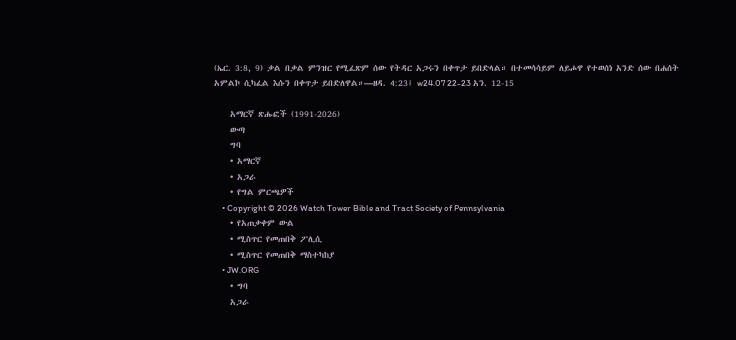(ኤር. 3:8, 9) ቃል በቃል ምንዝር የሚፈጽም ሰው የትዳር አጋሩን በቀጥታ ይበድላል። በተመሳሳይም ለይሖዋ የተወሰነ አንድ ሰው በሐሰት አምልኮ ሲካፈል እሱን በቀጥታ ይበድለዋል።—ዘዳ. 4:23፤ w24.07 22-23 አን. 12-15

    አማርኛ ጽሑፎች (1991-2026)
    ውጣ
    ግባ
    • አማርኛ
    • አጋራ
    • የግል ምርጫዎች
    • Copyright © 2026 Watch Tower Bible and Tract Society of Pennsylvania
    • የአጠቃቀም ውል
    • ሚስጥር የመጠበቅ ፖሊሲ
    • ሚስጥር የመጠበቅ ማስተካከያ
    • JW.ORG
    • ግባ
    አጋራ